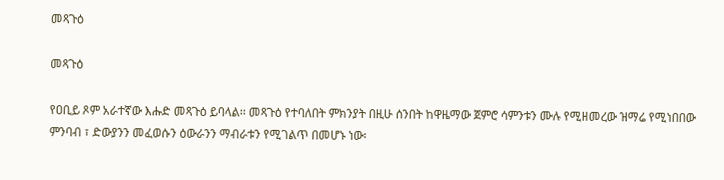መጻጉዕ

መጻጉዕ

የዐቢይ ጾም አራተኛው እሑድ መጻጉዕ ይባላል፡፡ መጻጉዕ የተባለበት ምክንያት በዚሁ ሰንበት ከዋዜማው ጀምሮ ሳምንቱን ሙሉ የሚዘመረው ዝማሬ የሚነበበው ምንባብ ፣ ድውያንን መፈወሱን ዕውራንን ማብራቱን የሚገልጥ በመሆኑ ነው፡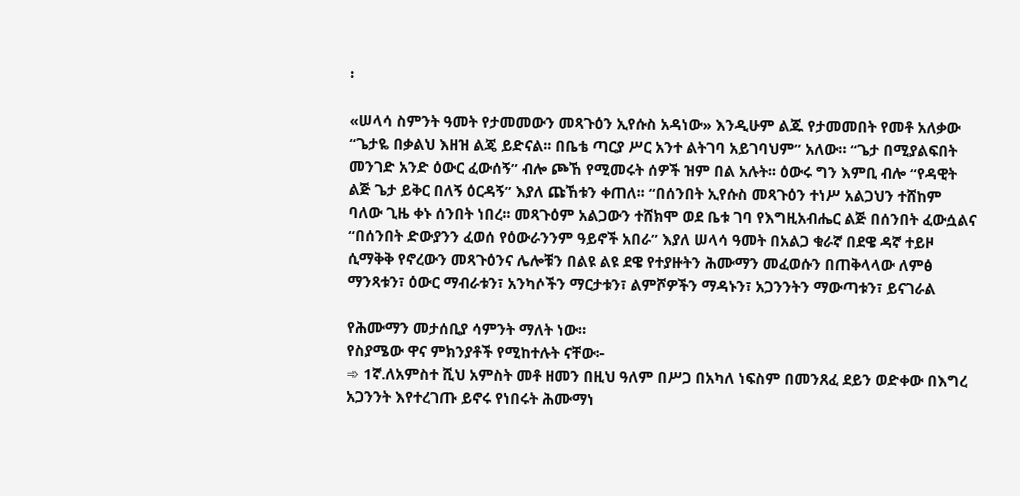፡

«ሠላሳ ስምንት ዓመት የታመመውን መጻጉዕን ኢየሱስ አዳነው» እንዲሁም ልጁ የታመመበት የመቶ አለቃው “ጌታዬ በቃልህ እዘዝ ልጄ ይድናል፡፡ በቤቴ ጣርያ ሥር አንተ ልትገባ አይገባህም” አለው። “ጌታ በሚያልፍበት መንገድ አንድ ዕውር ፈውሰኝ” ብሎ ጮኸ የሚመሩት ሰዎች ዝም በል አሉት፡፡ ዕውሩ ግን እምቢ ብሎ “የዳዊት ልጅ ጌታ ይቅር በለኝ ዕርዳኝ” እያለ ጩኸቱን ቀጠለ፡፡ “በሰንበት ኢየሱስ መጻጉዕን ተነሥ አልጋህን ተሸከም ባለው ጊዜ ቀኑ ሰንበት ነበረ፡፡ መጻጉዕም አልጋውን ተሸክሞ ወደ ቤቱ ገባ የእግዚአብሔር ልጅ በሰንበት ፈውሷልና “በሰንበት ድውያንን ፈወሰ የዕውራንንም ዓይኖች አበራ” እያለ ሠላሳ ዓመት በአልጋ ቁራኛ በደዌ ዳኛ ተይዞ ሲማቅቅ የኖረውን መጻጉዕንና ሌሎቹን በልዩ ልዩ ደዌ የተያዙትን ሕሙማን መፈወሱን በጠቅላላው ለምፅ ማንጻቱን፣ ዕውር ማብራቱን፣ አንካሶችን ማርታቱን፣ ልምሾዎችን ማዳኑን፣ አጋንንትን ማውጣቱን፣ ይናገራል

የሕሙማን መታሰቢያ ሳምንት ማለት ነው።
የስያሜው ዋና ምክንያቶች የሚከተሉት ናቸው፦
➾ 1ኛ.ለአምስተ ሺህ አምስት መቶ ዘመን በዚህ ዓለም በሥጋ በአካለ ነፍስም በመንጸፈ ደይን ወድቀው በእግረ አጋንንት እየተረገጡ ይኖሩ የነበሩት ሕሙማነ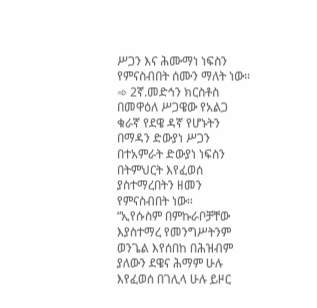ሥጋን እና ሕሙማነ ነፍስን የምናስብበት ሰሙን ማለት ነው።
➾ 2ኛ.መድኅን ክርስቶስ በመዋዕለ ሥጋዌው የአልጋ ቁራኛ የደዌ ዳኛ የሆኑትን በማዳን ድውያነ ሥጋን በተአምራት ድውያነ ነፍስን በትምህርት እየፈወሰ ያስተማረበትን ዘመን የምናስብበት ነው።
“ኢየሱስም በምኩራቦቻቸው እያስተማረ የመንግሥትንም ወንጌል እየሰበከ በሕዝብም ያለውን ደዌና ሕማም ሁሉ እየፈወሰ በገሊላ ሁሉ ይዞር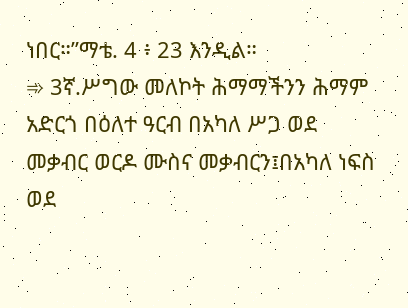ነበር።”ማቴ. 4 ፥ 23 እንዲል።
➾ 3ኛ.ሥግው መለኮት ሕማማችንን ሕማም አድርጎ በዕለተ ዓርብ በአካለ ሥጋ ወደ መቃብር ወርዶ ሙስና መቃብርን፤በአካለ ነፍስ ወደ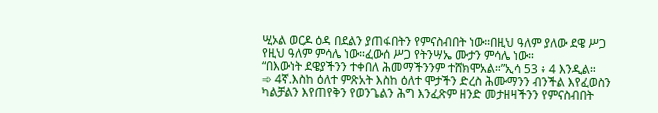ሢኦል ወርዶ ዕዳ በደልን ያጠፋበትን የምናስብበት ነው።በዚህ ዓለም ያለው ደዌ ሥጋ የዚህ ዓለም ምሳሌ ነው።ፈውሰ ሥጋ የትንሣኤ ሙታን ምሳሌ ነው።
“በእውነት ደዌያችንን ተቀበለ ሕመማችንንም ተሸክሞአል።”ኢሳ 53 ፥ 4 እንዲል።
➾ 4ኛ.እስከ ዕለተ ምጽአት እስከ ዕለተ ሞታችን ድረስ ሕሙማንን ብንችል እየፈወስን ካልቻልን እየጠየቅን የወንጌልን ሕግ እንፈጽም ዘንድ መታዘዛችንን የምናስብበት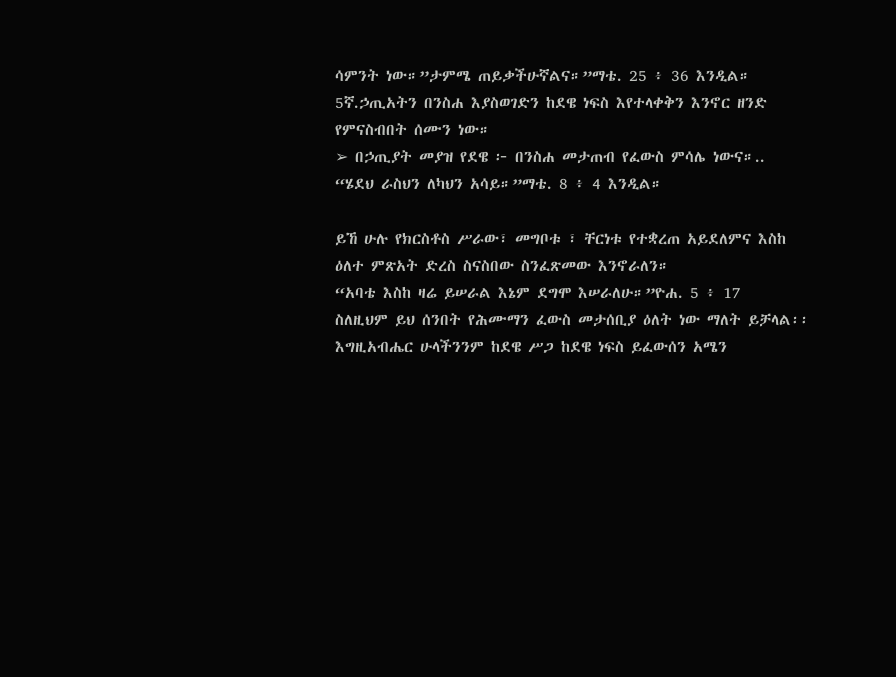ሳምንት ነው።”ታምሜ ጠይቃችሁኛልና።”ማቴ. 25 ፥ 36 እንዲል።
5ኛ.ኃጢአትን በንስሐ እያስወገድን ከደዌ ነፍስ እየተላቀቅን እንኖር ዘንድ የምናስብበት ሰሙን ነው።
➢ በኃጢያት መያዝ የደዌ ፦ በንስሐ መታጠብ የፈውስ ምሳሌ ነውና።..
“ሄደህ ራስህን ለካህን አሳይ።”ማቴ. 8 ፥ 4 እንዲል።

ይኸ ሁሉ የክርስቶስ ሥራው፣ መግቦቱ ፣ ቸርነቱ የተቋረጠ አይደለምና እስከ ዕለተ ምጽአት ድረስ ስናስበው ስንፈጽመው እንኖራለን።
“አባቴ እስከ ዛሬ ይሠራል እኔም ደግሞ እሠራለሁ።”ዮሐ. 5 ፥ 17
ስለዚህም ይህ ሰንበት የሕሙማን ፈውስ መታሰቢያ ዕለት ነው ማለት ይቻላል፡፡
እግዚአብሔር ሁላችንንም ከደዌ ሥጋ ከደዌ ነፍስ ይፈውሰን አሜን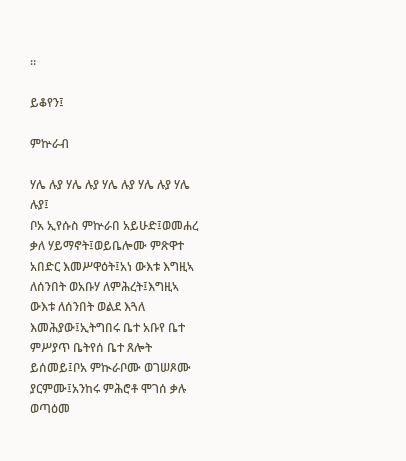።

ይቆየን፤

ምኵራብ

ሃሌ ሉያ ሃሌ ሉያ ሃሌ ሉያ ሃሌ ሉያ ሃሌ ሉያ፤
ቦአ ኢየሱስ ምኵራበ አይሁድ፤ወመሐረ ቃለ ሃይማኖት፤ወይቤሎሙ ምጽዋተ አበድር እመሥዋዕት፤አነ ውእቱ እግዚኣ ለሰንበት ወአቡሃ ለምሕረት፤እግዚኣ ውእቱ ለሰንበት ወልደ እጓለ እመሕያው፤ኢትግበሩ ቤተ አቡየ ቤተ ምሥያጥ ቤትየሰ ቤተ ጸሎት ይሰመይ፤ቦአ ምኲራቦሙ ወገሠጾሙ ያርምሙ፤አንከሩ ምሕሮቶ ሞገሰ ቃሉ ወጣዕመ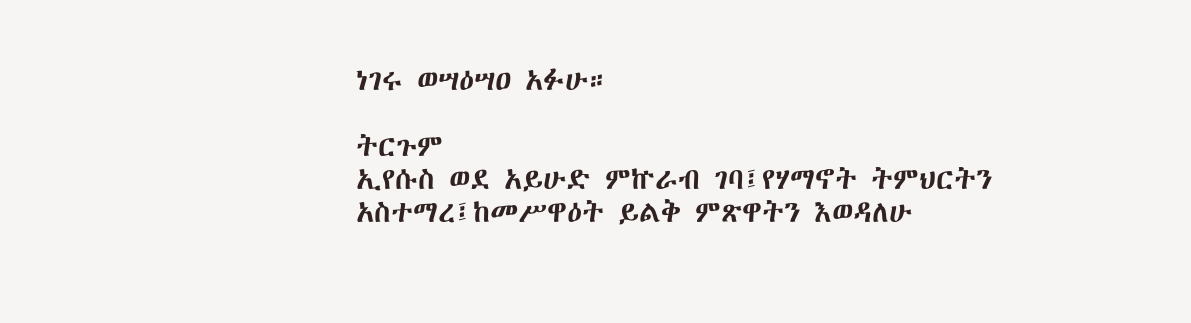ነገሩ ወሣዕሣዐ አፉሁ።

ትርጉም
ኢየሱስ ወደ አይሁድ ምኵራብ ገባ፤የሃማኖት ትምህርትን አስተማረ፤ከመሥዋዕት ይልቅ ምጽዋትን እወዳለሁ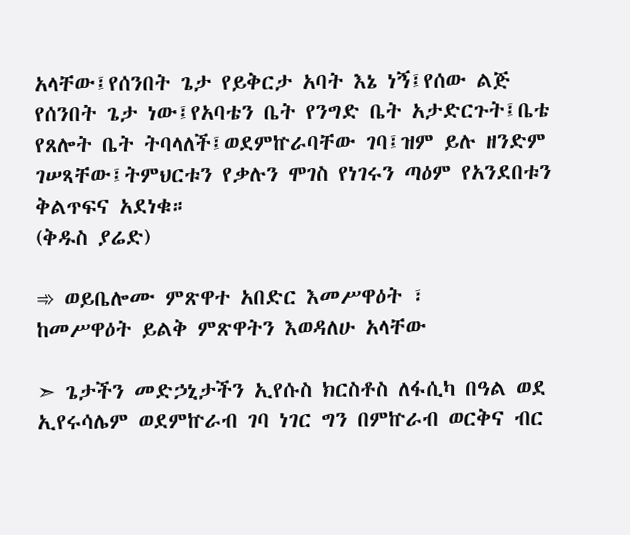አላቸው፤የሰንበት ጌታ የይቅርታ አባት እኔ ነኝ፤የሰው ልጅ የሰንበት ጌታ ነው፤የአባቴን ቤት የንግድ ቤት አታድርጉት፤ቤቴ የጸሎት ቤት ትባላለች፤ወደምኵራባቸው ገባ፤ዝም ይሉ ዘንድም ገሠጻቸው፤ትምህርቱን የቃሉን ሞገስ የነገሩን ጣዕም የአንደበቱን ቅልጥፍና አደነቁ።
(ቅዱስ ያሬድ)

➾ ወይቤሎሙ ምጽዋተ አበድር እመሥዋዕት ፣
ከመሥዋዕት ይልቅ ምጽዋትን እወዳለሁ አላቸው

➣ ጌታችን መድኃኒታችን ኢየሱስ ክርስቶስ ለፋሲካ በዓል ወደ ኢየሩሳሌም ወደምኵራብ ገባ ነገር ግን በምኵራብ ወርቅና ብር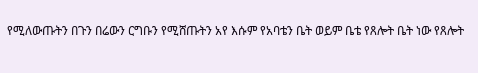የሚለውጡትን በጉን በሬውን ርግቡን የሚሸጡትን አየ እሱም የአባቴን ቤት ወይም ቤቴ የጸሎት ቤት ነው የጸሎት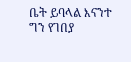ቤት ይባላል እናንተ ግን የገበያ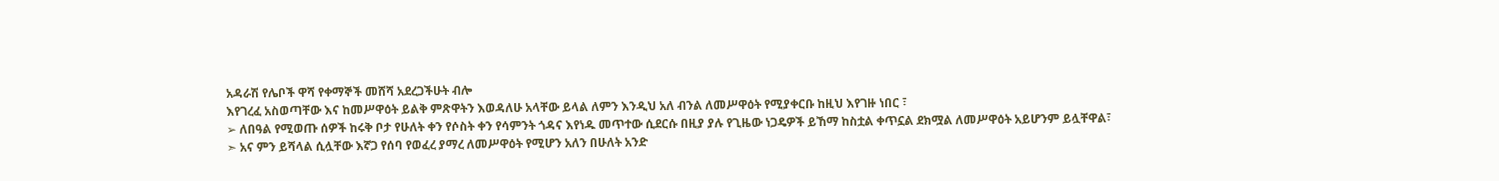አዳራሽ የሌቦች ዋሻ የቀማኞች መሸሻ አደረጋችሁት ብሎ
እየገረፈ አስወጣቸው እና ከመሥዋዕት ይልቅ ምጽዋትን እወዳለሁ አላቸው ይላል ለምን እንዲህ አለ ብንል ለመሥዋዕት የሚያቀርቡ ከዚህ እየገዙ ነበር ፣
➢ ለበዓል የሚወጡ ሰዎች ከሩቅ ቦታ የሁለት ቀን የሶስት ቀን የሳምንት ጎዳና እየነዱ መጥተው ሲደርሱ በዚያ ያሉ የጊዜው ነጋዴዎች ይኸማ ከስቷል ቀጥኗል ደክሟል ለመሥዋዕት አይሆንም ይሏቸዋል፣
➣ አና ምን ይሻላል ሲሏቸው እኛጋ የሰባ የወፈረ ያማረ ለመሥዋዕት የሚሆን አለን በሁለት አንድ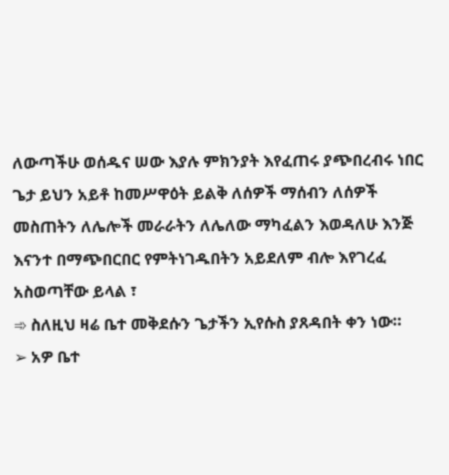ለውጣችሁ ወሰዱና ሠው እያሉ ምክንያት እየፈጠሩ ያጭበረብሩ ነበር ጌታ ይህን አይቶ ከመሥዋዕት ይልቅ ለሰዎች ማሰብን ለሰዎች መስጠትን ለሌሎች መራራትን ለሌለው ማካፈልን እወዳለሁ እንጅ እናንተ በማጭበርበር የምትነገዱበትን አይደለም ብሎ እየገረፈ አስወጣቸው ይላል ፣
➾ ስለዚህ ዛሬ ቤተ መቅደሱን ጌታችን ኢየሱስ ያጸዳበት ቀን ነው።
➢ አዎ ቤተ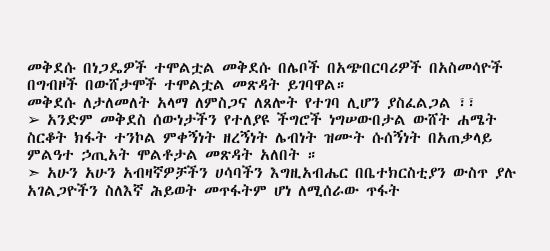መቅደሱ በነጋዴዎች ተሞልቷል መቅደሱ በሌቦች በአጭበርባሪዎች በአስመሳዮች በግብዞች በውሸታሞች ተሞልቷል መጽዳት ይገባዋል።
መቅደሱ ለታለመለት አላማ ለምስጋና ለጸሎት የተገባ ሊሆን ያስፈልጋል ፣፣
➢ አንድም መቅደስ ሰውነታችን የተለያዩ ችግሮች ነግሠውበታል ውሸት ሐሜት ስርቆት ክፋት ተንኮል ምቀኝነት ዘረኝነት ሌብነት ዝሙት ሱሰኝነት በአጠቃላይ ምልዓተ ኃጢአት ሞልቶታል መጽዳት አለበት ።
➣ አሁን አሁን አብዛኛዎቻችን ሀሳባችን እግዚአብሔር በቤተክርስቲያን ውስጥ ያሉ አገልጋዮችን ስለእኛ ሕይወት መጥፋትም ሆነ ለሚሰራው ጥፋት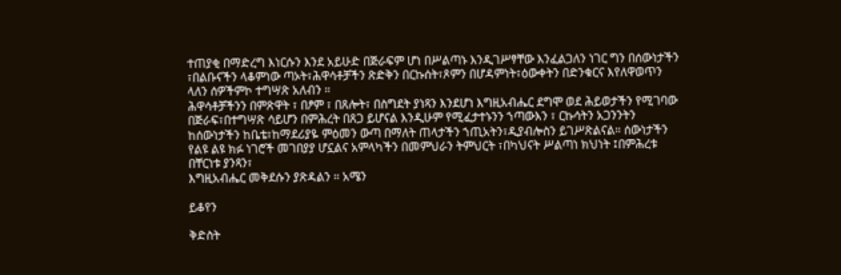ተጠያቂ በማድረግ እነርሱን እንደ አይሁድ በጅራፍም ሆነ በሥልጣኑ እንዲገሥፃቸው እንፈልጋለን ነገር ግን በሰውነታችን ፣በልቡናችን ላቆምነው ጣኦት፣ሕዋሳቶቻችን ጽድቅን በርኩሰት፣ጾምን በሆዳምነት፣ዕውቀትን በድንቁርና እየለዋወጥን ላለን ሰዎችምኮ ተግሣጽ አለብን ።
ሕዋሳቶቻችንን በምጽዋት ፣ በፆም ፣ በጸሎት፣ በስግደት ያነጻን እንደሆነ እግዚአብሔር ደግሞ ወደ ሕይወታችን የሚገባው በጅራፍ፣በተግሣጽ ሳይሆን በምሕረት በጸጋ ይሆናል እንዲሁም የሚፈታተኑንን ኀጣውእን ፣ ርኩሳትን አጋንንትን ከሰውነታችን ከቤቴ፣ከማደሪያዬ ምዕመን ውጣ በማለት ጠላታችን ኀጢአትን፣ዲያብሎስን ይገሥጽልናል። ሰውነታችን የልዩ ልዩ ክፉ ነገሮች መገበያያ ሆኗልና አምላካችን በመምህራን ትምህርት ፣በካህናት ሥልጣነ ክህነት ፤በምሕረቱ በቸርነቱ ያንጻን፣
እግዚአብሔር መቅደሱን ያጽዳልን ። አሜን

ይቆየን

ቅድስት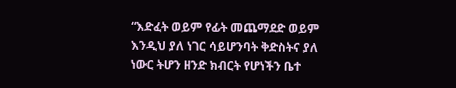“እድፈት ወይም የፊት መጨማደድ ወይም እንዲህ ያለ ነገር ሳይሆንባት ቅድስትና ያለ ነውር ትሆን ዘንድ ክብርት የሆነችን ቤተ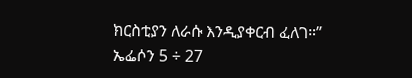ክርስቲያን ለራሱ እንዲያቀርብ ፈለገ።” ኤፌሶን 5 ÷ 27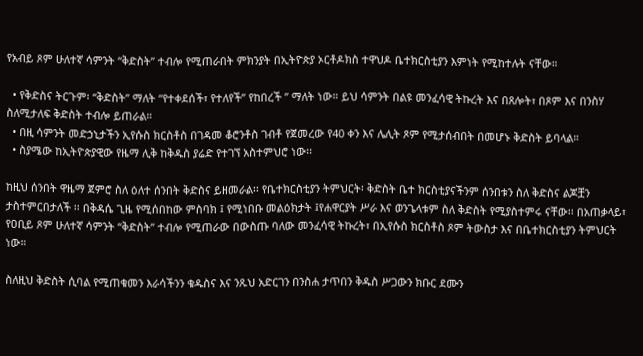የአብይ ጾም ሁለተኛ ሳምንት “ቅድስት” ተብሎ የሚጠራበት ምክንያት በኢትዮጵያ ኦርቶዶክስ ተዋህዶ ቤተክርስቲያን እምነት የሚከተሉት ናቸው።

  • የቅድስና ትርጉም፡ “ቅድስት” ማለት “የተቀደሰች፣ የተለየች” የከበረች ” ማለት ነው። ይህ ሳምንት በልዩ መንፈሳዊ ትኩረት እና በጸሎት፣ በጾም እና በንስሃ ስለሚታለፍ ቅድስት ተብሎ ይጠራል።
  • በዚ ሳምንት መድኃኒታችን ኢየሱስ ክርስቶስ በገዳመ ቆሮንቶስ ገብቶ የጀመረው የ40 ቀን እና ሌሊት ጾም የሚታሰብበት በመሆኑ ቅድስት ይባላል።
  • ስያሜው ከኢትዮጵያዊው የዜማ ሊቅ ከቅዱስ ያሬድ የተገኘ አስተምህሮ ነው፡፡

ከዚህ ሰንበት ዋዜማ ጀምሮ ስለ ዕለተ ሰንበት ቅድስና ይዘመራል፡፡ የቤተክርስቲያን ትምህርት፡ ቅድስት ቤተ ክርስቲያናችንም ሰንበቱን ስለ ቅድስና ልጆቿን ታስተምርበታለች ፡፡ በቅዳሴ ጊዜ የሚሰበከው ምስባክ ፤ የሚነበቡ መልዕክታት ፤የሐዋርያት ሥራ እና ወንጌላቱም ስለ ቅድስት የሚያስተምሩ ናቸው፡፡ በአጠቃላይ፣ የዐቢይ ጾም ሁለተኛ ሳምንት “ቅድስት” ተብሎ የሚጠራው በውስጡ ባለው መንፈሳዊ ትኩረት፣ በኢየሱስ ክርስቶስ ጾም ትውስታ እና በቤተክርስቲያን ትምህርት ነው።

ስለዚህ ቅድስት ሲባል የሚጠቁመን እራሳችንን ቁዱስና እና ንጹህ አድርገን በንስሐ ታጥበን ቅዱስ ሥጋውን ክቡር ደሙን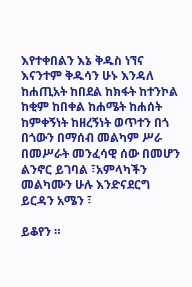እየተቀበልን እኔ ቅዱስ ነኘና እናንተም ቅዱሳን ሁኑ እንዳለ ከሐጢአት ከበደል ከክፋት ከተንኮል ከቂም ከበቀል ከሐሜት ከሐሰት ከምቀኝነት ከዘረኝነት ወጥተን በጎ በጎውን በማሰብ መልካም ሥራ በመሥራት መንፈሳዊ ሰው በመሆን ልንኖር ይገባል ፣አምላካችን መልካሙን ሁሉ እንድናደርግ ይርዳን አሜን ፣

ይቆየን ።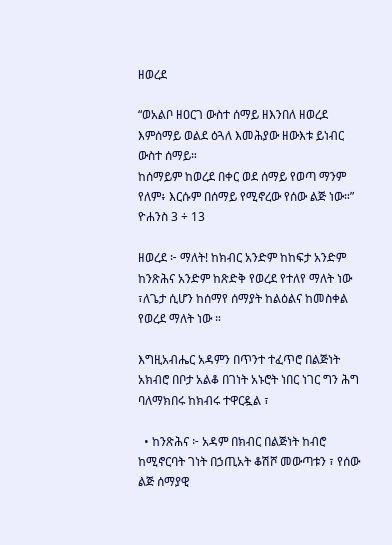ዘወረደ

“ወአልቦ ዘዐርገ ውስተ ሰማይ ዘእንበለ ዘወረደ እምሰማይ ወልደ ዕጓለ እመሕያው ዘውእቱ ይነብር ውስተ ሰማይ።
ከሰማይም ከወረደ በቀር ወደ ሰማይ የወጣ ማንም የለም፥ እርሱም በሰማይ የሚኖረው የሰው ልጅ ነው።” ዮሐንስ 3 ÷ 13

ዘወረደ ፦ ማለት! ከክብር አንድም ከከፍታ አንድም ከንጽሕና አንድም ከጽድቅ የወረደ የተለየ ማለት ነው ፣ለጌታ ሲሆን ከሰማየ ሰማያት ከልዕልና ከመስቀል የወረደ ማለት ነው ።

እግዚአብሔር አዳምን በጥንተ ተፈጥሮ በልጅነት አክብሮ በቦታ አልቆ በገነት አኑሮት ነበር ነገር ግን ሕግ ባለማክበሩ ከክብሩ ተዋርዷል ፣

  • ከንጽሕና ፦ አዳም በክብር በልጅነት ከብሮ ከሚኖርባት ገነት በኃጢአት ቆሽሾ መውጣቱን ፣ የሰው ልጅ ሰማያዊ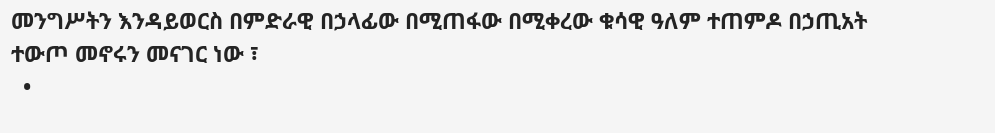መንግሥትን እንዳይወርስ በምድራዊ በኃላፊው በሚጠፋው በሚቀረው ቁሳዊ ዓለም ተጠምዶ በኃጢአት ተውጦ መኖሩን መናገር ነው ፣
  •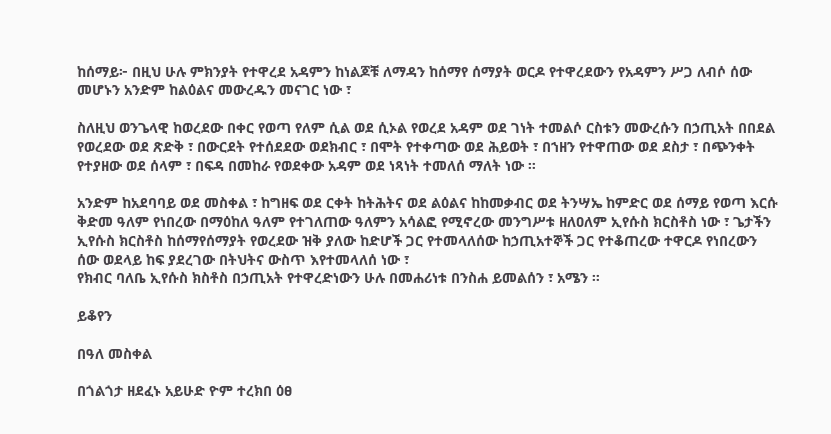ከሰማይ፦ በዚህ ሁሉ ምክንያት የተዋረደ አዳምን ከነልጆቹ ለማዳን ከሰማየ ሰማያት ወርዶ የተዋረደውን የአዳምን ሥጋ ለብሶ ሰው መሆኑን አንድም ከልዕልና መውረዱን መናገር ነው ፣

ስለዚህ ወንጌላዊ ከወረደው በቀር የወጣ የለም ሲል ወደ ሲኦል የወረደ አዳም ወደ ገነት ተመልሶ ርስቱን መውረሱን በኃጢአት በበደል የወረደው ወደ ጽድቅ ፣ በውርደት የተሰደደው ወደክብር ፣ በሞት የተቀጣው ወደ ሕይወት ፣ በኀዘን የተዋጠው ወደ ደስታ ፣ በጭንቀት የተያዘው ወደ ሰላም ፣ በፍዳ በመከራ የወደቀው አዳም ወደ ነጻነት ተመለሰ ማለት ነው ።

አንድም ከአደባባይ ወደ መስቀል ፣ ከግዘፍ ወደ ርቀት ከትሕትና ወደ ልዕልና ከከመቃብር ወደ ትንሣኤ ከምድር ወደ ሰማይ የወጣ እርሱ ቅድመ ዓለም የነበረው በማዕከለ ዓለም የተገለጠው ዓለምን አሳልፎ የሚኖረው መንግሥቱ ዘለዐለም ኢየሱስ ክርስቶስ ነው ፣ ጌታችን ኢየሱስ ክርስቶስ ከሰማየሰማያት የወረደው ዝቅ ያለው ከድሆች ጋር የተመላለሰው ከኃጢአተኞች ጋር የተቆጠረው ተዋርዶ የነበረውን ሰው ወደላይ ከፍ ያደረገው በትህትና ውስጥ እየተመላለሰ ነው ፣
የክብር ባለቤ ኢየሱስ ክስቶስ በኃጢአት የተዋረድነውን ሁሉ በመሐሪነቱ በንስሐ ይመልሰን ፣ አሜን ።

ይቆየን

በዓለ መስቀል

በጎልጎታ ዘደፈኑ አይሁድ ዮም ተረክበ ዕፀ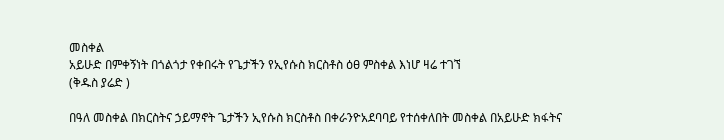መስቀል
አይሁድ በምቀኝነት በጎልጎታ የቀበሩት የጌታችን የኢየሱስ ክርስቶስ ዕፀ ምስቀል እነሆ ዛሬ ተገኘ
(ቅዱስ ያሬድ )

በዓለ መስቀል በክርስትና ኃይማኖት ጌታችን ኢየሱስ ክርስቶስ በቀራንዮአደባባይ የተሰቀለበት መስቀል በአይሁድ ክፋትና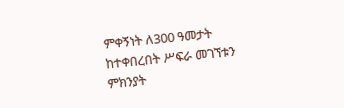ምቀኝነት ለ300 ዓመታት ከተቀበረበት ሥፍራ መገኘቱን ምክንያት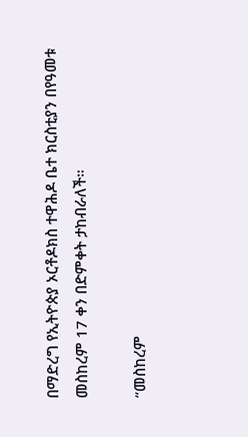በማድረግ የኢትዮጵያ ኦርቶዶክስ ተዋሕዶ ቤተ ክርስቲያን በየዓመቱ መስከረም 17 ቀን በድምቀት ታከብራለች።

“መስከረም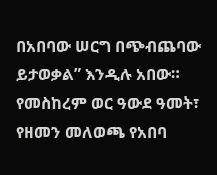በአበባው ሠርግ በጭብጨባው ይታወቃል” እንዲሉ አበው። የመስከረም ወር ዓውደ ዓመት፣ የዘመን መለወጫ የአበባ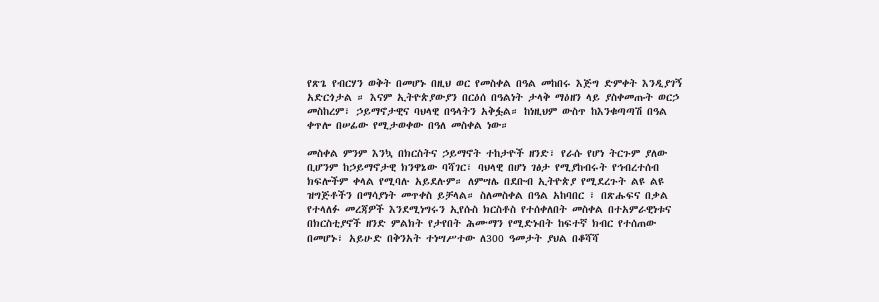የጽጌ የብርሃን ወቅት በመሆኑ በዚህ ወር የመስቀል በዓል መከበሩ እጅግ ድምቀት እንዲያገኝ አድርጎታል ። እናም ኢትዮጵያውያን በርዕሰ በዓልነት ታላቅ ማዕዘን ላይ ያስቀመጡት ወርኃ መስከረም፣ ኃይማኖታዊና ባህላዊ በዓላትን አቅፏል። ከነዚህም ውስጥ ከእንቁጣጣሽ በዓል ቀጥሎ በሠፊው የሚታወቀው በዓለ መስቀል ነው።

መስቀል ምንም እንኳ በክርስትና ኃይማኖት ተከታዮች ዘንድ፣ የራሱ የሆነ ትርጉም ያለው ቢሆንም ከኃይማኖታዊ ክንዋኔው ባሻገር፣ ባህላዊ በሆነ ገፅታ የሚያከብሩት የኅብረተሰብ ክፍሎችም ቀላል የሚባሉ አይደሉም። ለምሣሌ በደቡብ ኢትዮጵያ የሚደረጉት ልዩ ልዩ ዝግጅቶችን በማሳያነት መጥቀስ ይቻላል። ስለመስቀል በዓል አከባበር ፣ በጽሑፍና በቃል የተላለፉ መረጃዎች እንደሚነግሩን ኢየሱስ ክርስቶስ የተሰቀለበት መስቀል በተአምራዊነቱና በክርስቲያኖች ዘንድ ምልክት የታየበት ሕሙማን የሚድኑበት ከፍተኛ ክብር የተሰጠው በመሆኑ፣ አይሁድ በቅንአት ተነሣሥተው ለ300 ዓመታት ያህል በቆሻሻ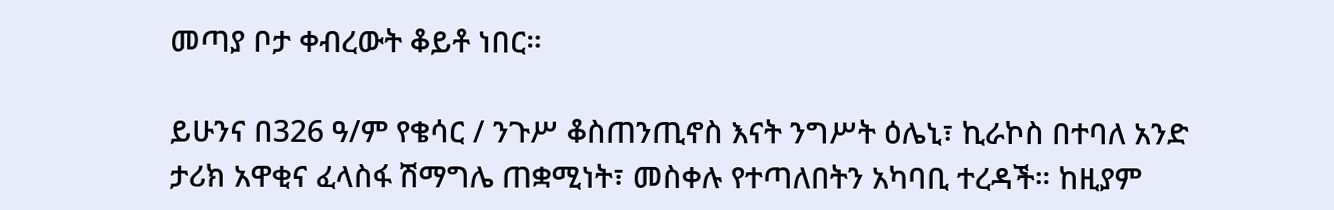መጣያ ቦታ ቀብረውት ቆይቶ ነበር።

ይሁንና በ326 ዓ/ም የቄሳር / ንጉሥ ቆስጠንጢኖስ እናት ንግሥት ዕሌኒ፣ ኪራኮስ በተባለ አንድ ታሪክ አዋቂና ፈላስፋ ሽማግሌ ጠቋሚነት፣ መስቀሉ የተጣለበትን አካባቢ ተረዳች። ከዚያም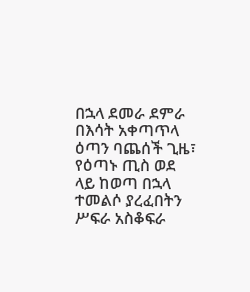በኋላ ደመራ ደምራ በእሳት አቀጣጥላ ዕጣን ባጨሰች ጊዜ፣ የዕጣኑ ጢስ ወደ ላይ ከወጣ በኋላ ተመልሶ ያረፈበትን ሥፍራ አስቆፍራ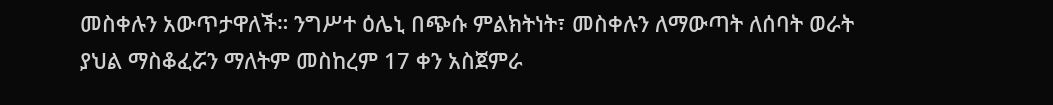መስቀሉን አውጥታዋለች። ንግሥተ ዕሌኒ በጭሱ ምልክትነት፣ መስቀሉን ለማውጣት ለሰባት ወራት ያህል ማስቆፈሯን ማለትም መስከረም 17 ቀን አስጀምራ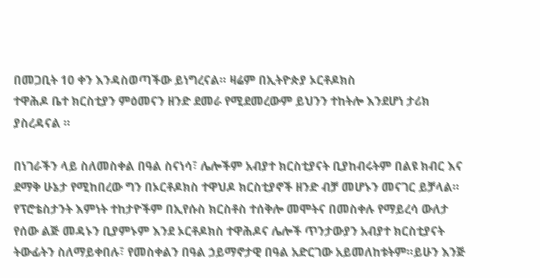በመጋቢት 10 ቀን እንዳስወጣችው ይነግረናል። ዛሬም በኢትዮጵያ ኦርቶዶክስ
ተዋሕዶ ቤተ ክርስቲያን ምዕመናን ዘንድ ደመራ የሚደመረውም ይህንን ተከትሎ እንደሆነ ታሪክ ያስረዳናል ።

በነገራችን ላይ ስለመስቀል በዓል ስናነሳ፣ ሌሎችም አብያተ ክርስቲያናት ቢያከብሩትም በልዩ ክብር እና ደማቅ ሁኔታ የሚከበረው ግን በኦርቶዶክስ ተዋህዶ ክርስቲያኖች ዘንድ ብቻ መሆኑን መናገር ይቻላል። የፕሮቴስታንት እምነት ተከታዮችም በኢየሱስ ክርስቶስ ተሰቅሎ መሞትና በመስቀሉ የማይረሳ ውለታ የሰው ልጅ መዳኑን ቢያምኑም እንደ ኦርቶዶክስ ተዋሕዶና ሌሎች ጥንታውያን አብያተ ክርስቲያናት ትውፊትን ስለማይቀበሉ፣ የመስቀልን በዓል ኃይማኖታዊ በዓል አድርገው አይመለከቱትም።ይሁን እንጅ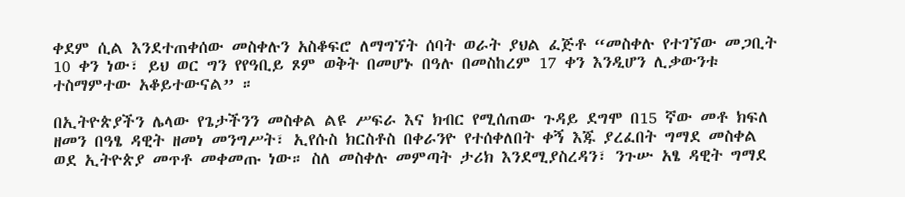ቀደም ሲል እንደተጠቀሰው መስቀሉን አስቆፍሮ ለማግኘት ሰባት ወራት ያህል ፈጅቶ “መስቀሉ የተገኘው መጋቢት 10 ቀን ነው፣ ይህ ወር ግን የየዓቢይ ጾም ወቅት በመሆኑ በዓሉ በመስከረም 17 ቀን እንዲሆን ሊቃውንቱ ተስማምተው አቆይተውናል” ።

በኢትዮጵያችን ሌላው የጌታችንን መስቀል ልዩ ሥፍራ እና ክብር የሚሰጠው ጉዳይ ደግሞ በ15 ኛው መቶ ክፍለ ዘመን በዓፄ ዳዊት ዘመነ መንግሥት፣ ኢየሱስ ክርስቶስ በቀራንዮ የተሰቀለበት ቀኝ እጁ ያረፈበት ግማደ መስቀል ወደ ኢትዮጵያ መጥቶ መቀመጡ ነው። ስለ መስቀሉ መምጣት ታሪክ እንደሚያስረዳን፣ ንጉሡ አፄ ዳዊት ግማደ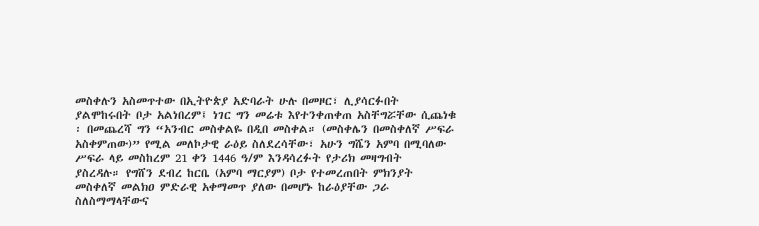መስቀሉን አስመጥተው በኢትዮጵያ አድባራት ሁሉ በመዞር፣ ሊያሳርፉበት ያልሞከሩበት ቦታ አልነበረም፤ ነገር ግን መሬቱ እየተንቀጠቀጠ አስቸግሯቸው ሲጨነቁ ፡ በመጨረሻ ግን “አንብር መስቀልዬ በዲበ መስቀል። (መስቀሌን በመስቀለኛ ሥፍራ አስቀምጠው)” የሚል መለኮታዊ ራዕይ ስለደረሳቸው፣ አሁን ግሼን አምባ በሚባለው ሥፍራ ላይ መስከረም 21 ቀን 1446 ዓ/ም እንዳሳረፉት የታሪክ መዛግብት
ያስረዳሉ። የግሸን ደብረ ከርቤ (አምባ ማርያም) ቦታ የተመረጠበት ምክንያት መስቀለኛ መልክዐ ምድራዊ አቀማመጥ ያለው በመሆኑ ከራዕያቸው ጋራ ስለስማማላቸውና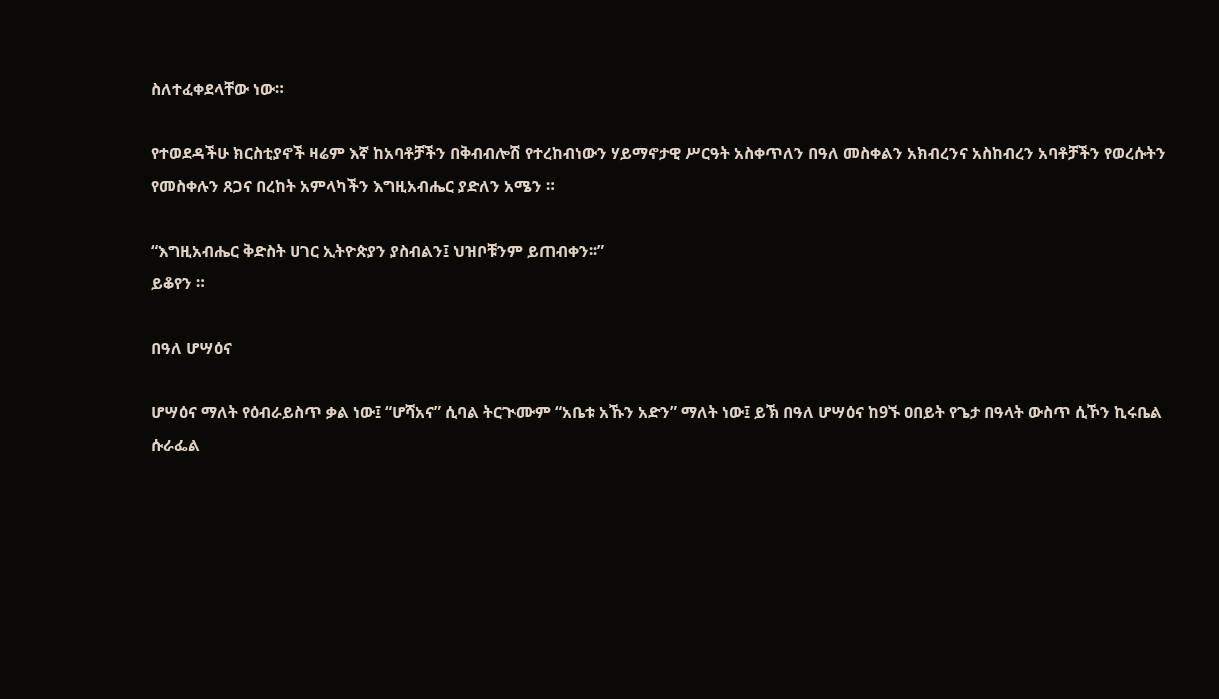ስለተፈቀደላቸው ነው።

የተወደዳችሁ ክርስቲያኖች ዛሬም እኛ ከአባቶቻችን በቅብብሎሽ የተረከብነውን ሃይማኖታዊ ሥርዓት አስቀጥለን በዓለ መስቀልን አክብረንና አስከብረን አባቶቻችን የወረሱትን የመስቀሉን ጸጋና በረከት አምላካችን እግዚአብሔር ያድለን አሜን ።

“እግዚአብሔር ቅድስት ሀገር ኢትዮጵያን ያስብልን፤ ህዝቦቹንም ይጠብቀን፡፡”
ይቆየን ።

በዓለ ሆሣዕና

ሆሣዕና ማለት የዕብራይስጥ ቃል ነው፤ “ሆሻአና” ሲባል ትርጒሙም “አቤቱ አኹን አድን” ማለት ነው፤ ይኽ በዓለ ሆሣዕና ከ9ኙ ዐበይት የጌታ በዓላት ውስጥ ሲኾን ኪሩቤል ሱራፌል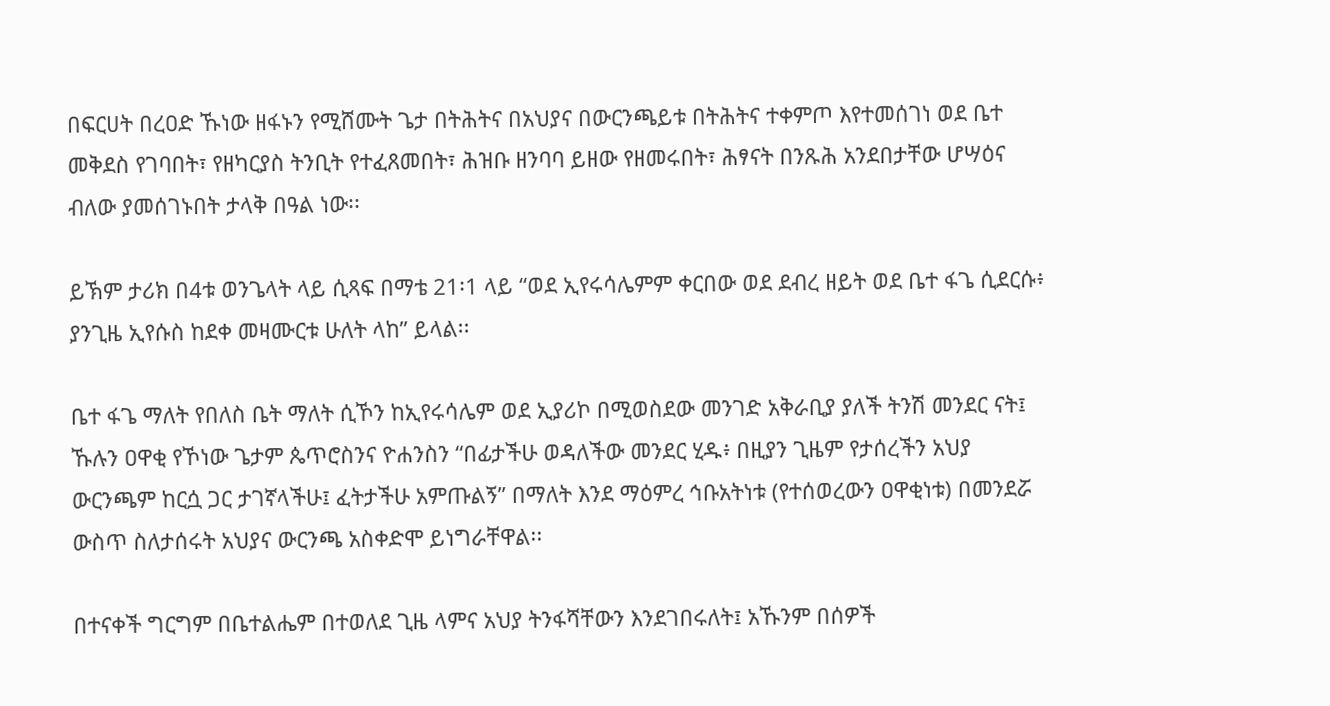በፍርሀት በረዐድ ኹነው ዘፋኑን የሚሸሙት ጌታ በትሕትና በአህያና በውርንጫይቱ በትሕትና ተቀምጦ እየተመሰገነ ወደ ቤተ መቅደስ የገባበት፣ የዘካርያስ ትንቢት የተፈጸመበት፣ ሕዝቡ ዘንባባ ይዘው የዘመሩበት፣ ሕፃናት በንጹሕ አንደበታቸው ሆሣዕና ብለው ያመሰገኑበት ታላቅ በዓል ነው፡፡

ይኽም ታሪክ በ4ቱ ወንጌላት ላይ ሲጻፍ በማቴ 21፡1 ላይ “ወደ ኢየሩሳሌምም ቀርበው ወደ ደብረ ዘይት ወደ ቤተ ፋጌ ሲደርሱ፥ ያንጊዜ ኢየሱስ ከደቀ መዛሙርቱ ሁለት ላከ” ይላል፡፡

ቤተ ፋጌ ማለት የበለስ ቤት ማለት ሲኾን ከኢየሩሳሌም ወደ ኢያሪኮ በሚወስደው መንገድ አቅራቢያ ያለች ትንሽ መንደር ናት፤ ኹሉን ዐዋቂ የኾነው ጌታም ጴጥሮስንና ዮሐንስን “በፊታችሁ ወዳለችው መንደር ሂዱ፥ በዚያን ጊዜም የታሰረችን አህያ ውርንጫም ከርሷ ጋር ታገኛላችሁ፤ ፈትታችሁ አምጡልኝ” በማለት እንደ ማዕምረ ኅቡአትነቱ (የተሰወረውን ዐዋቂነቱ) በመንደሯ ውስጥ ስለታሰሩት አህያና ውርንጫ አስቀድሞ ይነግራቸዋል፡፡

በተናቀች ግርግም በቤተልሔም በተወለደ ጊዜ ላምና አህያ ትንፋሻቸውን እንደገበሩለት፤ አኹንም በሰዎች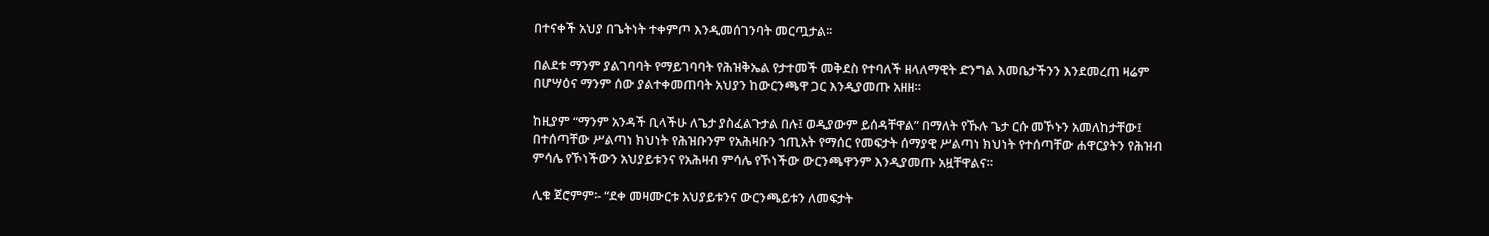በተናቀች አህያ በጌትነት ተቀምጦ እንዲመሰገንባት መርጧታል፡፡

በልደቱ ማንም ያልገባባት የማይገባባት የሕዝቅኤል የታተመች መቅደስ የተባለች ዘላለማዊት ድንግል እመቤታችንን እንደመረጠ ዛሬም በሆሣዕና ማንም ሰው ያልተቀመጠባት አህያን ከውርንጫዋ ጋር እንዲያመጡ አዘዘ።

ከዚያም “ማንም አንዳች ቢላችሁ ለጌታ ያስፈልጉታል በሉ፤ ወዲያውም ይሰዳቸዋል” በማለት የኹሉ ጌታ ርሱ መኾኑን አመለከታቸው፤ በተሰጣቸው ሥልጣነ ክህነት የሕዝቡንም የአሕዛቡን ኀጢአት የማሰር የመፍታት ሰማያዊ ሥልጣነ ክህነት የተሰጣቸው ሐዋርያትን የሕዝብ ምሳሌ የኾነችውን አህያይቱንና የአሕዛብ ምሳሌ የኾነችው ውርንጫዋንም እንዲያመጡ አዟቸዋልና።

ሊቁ ጀሮምም፡- “ደቀ መዛሙርቱ አህያይቱንና ውርንጫይቱን ለመፍታት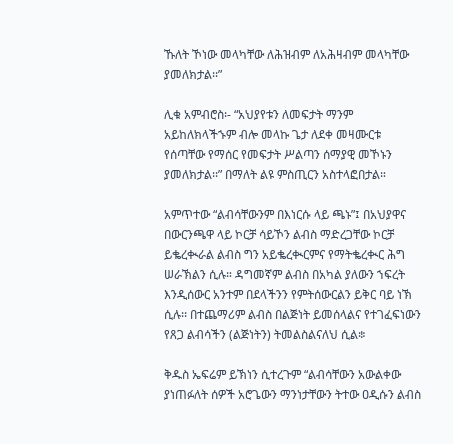ኹለት ኾነው መላካቸው ለሕዝብም ለአሕዛብም መላካቸው ያመለክታል፡፡”

ሊቁ አምብሮስ፡- “አህያየቱን ለመፍታት ማንም አይከለክላችኁም ብሎ መላኩ ጌታ ለደቀ መዛሙርቱ የሰጣቸው የማሰር የመፍታት ሥልጣን ሰማያዊ መኾኑን ያመለክታል፡፡” በማለት ልዩ ምስጢርን አስተላፎበታል።

አምጥተው “ልብሳቸውንም በእነርሱ ላይ ጫኑ”፤ በአህያዋና በውርንጫዋ ላይ ኮርቻ ሳይኾን ልብስ ማድረጋቸው ኮርቻ ይቈረቊራል ልብስ ግን አይቈረቊርምና የማትቈረቊር ሕግ ሠራኽልን ሲሉ። ዳግመኛም ልብስ በአካል ያለውን ኀፍረት እንዲሰውር አንተም በደላችንን የምትሰውርልን ይቅር ባይ ነኽ ሲሉ፡፡ በተጨማሪም ልብስ በልጅነት ይመሰላልና የተገፈፍነውን የጸጋ ልብሳችን (ልጅነትን) ትመልስልናለህ ሲል፨

ቅዱስ ኤፍሬም ይኽነን ሲተረጉም “ልብሳቸውን አውልቀው ያነጠፉለት ሰዎች አሮጌውን ማንነታቸውን ትተው ዐዲሱን ልብስ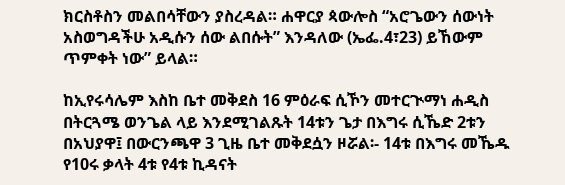ክርስቶስን መልበሳቸውን ያስረዳል። ሐዋርያ ጳውሎስ “አሮጌውን ሰውነት አስወግዳችሁ አዲሱን ሰው ልበሱት” እንዳለው (ኤፌ.4፣23) ይኸውም ጥምቀት ነው” ይላል።

ከኢየሩሳሌም እስከ ቤተ መቅደስ 16 ምዕራፍ ሲኾን መተርጒማነ ሐዲስ በትርጓሜ ወንጌል ላይ እንደሚገልጹት 14ቱን ጌታ በእግሩ ሲኼድ 2ቱን በአህያዋ፤ በውርንጫዋ 3 ጊዜ ቤተ መቅደሷን ዞሯል፡- 14ቱ በእግሩ መኼዱ የ10ሩ ቃላት 4ቱ የ4ቱ ኪዳናት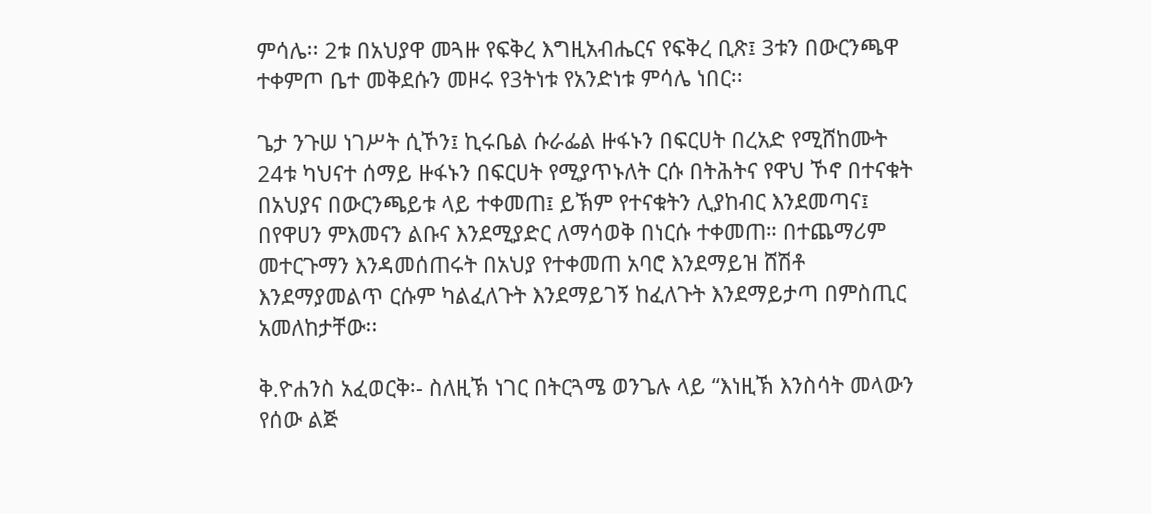ምሳሌ፡፡ 2ቱ በአህያዋ መጓዙ የፍቅረ እግዚአብሔርና የፍቅረ ቢጽ፤ 3ቱን በውርንጫዋ ተቀምጦ ቤተ መቅደሱን መዞሩ የ3ትነቱ የአንድነቱ ምሳሌ ነበር፡፡

ጌታ ንጉሠ ነገሥት ሲኾን፤ ኪሩቤል ሱራፌል ዙፋኑን በፍርሀት በረአድ የሚሸከሙት 24ቱ ካህናተ ሰማይ ዙፋኑን በፍርሀት የሚያጥኑለት ርሱ በትሕትና የዋህ ኾኖ በተናቁት በአህያና በውርንጫይቱ ላይ ተቀመጠ፤ ይኽም የተናቁትን ሊያከብር እንደመጣና፤ በየዋሀን ምእመናን ልቡና እንደሚያድር ለማሳወቅ በነርሱ ተቀመጠ። በተጨማሪም መተርጉማን እንዳመሰጠሩት በአህያ የተቀመጠ አባሮ እንደማይዝ ሸሽቶ እንደማያመልጥ ርሱም ካልፈለጉት እንደማይገኝ ከፈለጉት እንደማይታጣ በምስጢር አመለከታቸው፡፡

ቅ.ዮሐንስ አፈወርቅ፡- ስለዚኽ ነገር በትርጓሜ ወንጌሉ ላይ “እነዚኽ እንስሳት መላውን የሰው ልጅ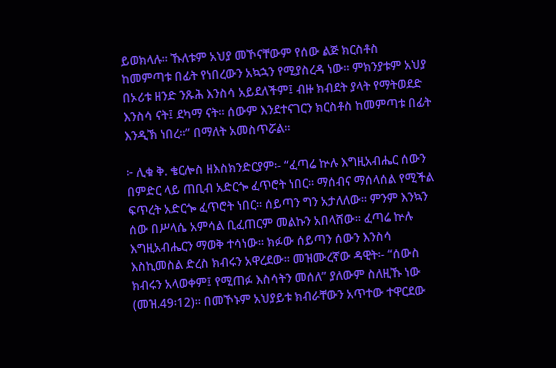ይወክላሉ፡፡ ኹለቱም አህያ መኾናቸውም የሰው ልጅ ክርስቶስ ከመምጣቱ በፊት የነበረውን አኳኋን የሚያስረዳ ነው፡፡ ምክንያቱም አህያ በኦሪቱ ዘንድ ንጹሕ እንስሳ አይደለችም፤ ብዙ ክብደት ያላት የማትወደድ እንስሳ ናት፤ ደካማ ናት፡፡ ሰውም እንደተናገርን ክርስቶስ ከመምጣቱ በፊት እንዲኽ ነበረ፡፡” በማለት አመስጥሯል፡፡

፦ ሊቁ ቅ. ቄርሎስ ዘእስክንድርያም፡- “ፈጣሬ ኵሉ እግዚአብሔር ሰውን በምድር ላይ ጠቢብ አድርጐ ፈጥሮት ነበር፡፡ ማሰብና ማሰላሰል የሚችል ፍጥረት አድርጐ ፈጥሮት ነበር፡፡ ሰይጣን ግን አታለለው፡፡ ምንም እንኳን ሰው በሥላሴ አምሳል ቢፈጠርም መልኩን አበላሸው፡፡ ፈጣሬ ኵሉ እግዚአብሔርን ማወቅ ተሳነው፡፡ ክፉው ሰይጣን ሰውን እንስሳ እስኪመስል ድረስ ክብሩን አዋረደው፡፡ መዝሙረኛው ዳዊት፡- “ሰውስ ክብሩን አላወቀም፤ የሚጠፉ እስሳትን መሰለ” ያለውም ስለዚኹ ነው (መዝ.49፡12)፡፡ በመኾኑም አህያይቱ ክብራቸውን አጥተው ተዋርደው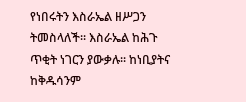የነበሩትን እስራኤል ዘሥጋን ትመስላለች፡፡ እስራኤል ከሕጉ ጥቂት ነገርን ያውቃሉ፡፡ ከነቢያትና ከቅዱሳንም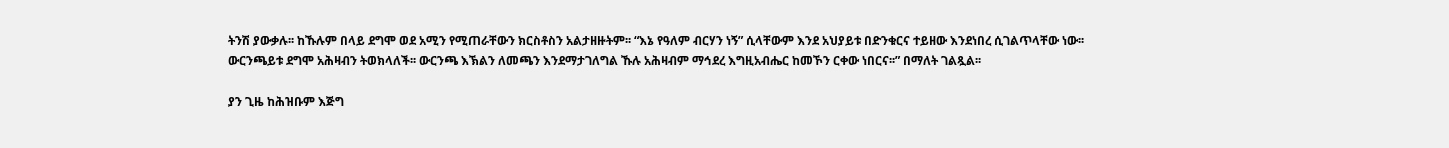ትንሽ ያውቃሉ፡፡ ከኹሉም በላይ ደግሞ ወደ አሚን የሚጠራቸውን ክርስቶስን አልታዘዙትም፡፡ “እኔ የዓለም ብርሃን ነኝ” ሲላቸውም እንደ አህያይቱ በድንቁርና ተይዘው እንደነበረ ሲገልጥላቸው ነው፡፡ ውርንጫይቱ ደግሞ አሕዛብን ትወክላለች፡፡ ውርንጫ እኽልን ለመጫን እንደማታገለግል ኹሉ አሕዛብም ማኅደረ እግዚአብሔር ከመኾን ርቀው ነበርና፡፡” በማለት ገልጿል፡፡

ያን ጊዜ ከሕዝቡም እጅግ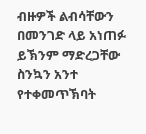ብዙዎች ልብሳቸውን በመንገድ ላይ አነጠፉ ይኽንም ማድረጋቸው ስንኳን አንተ የተቀመጥኽባት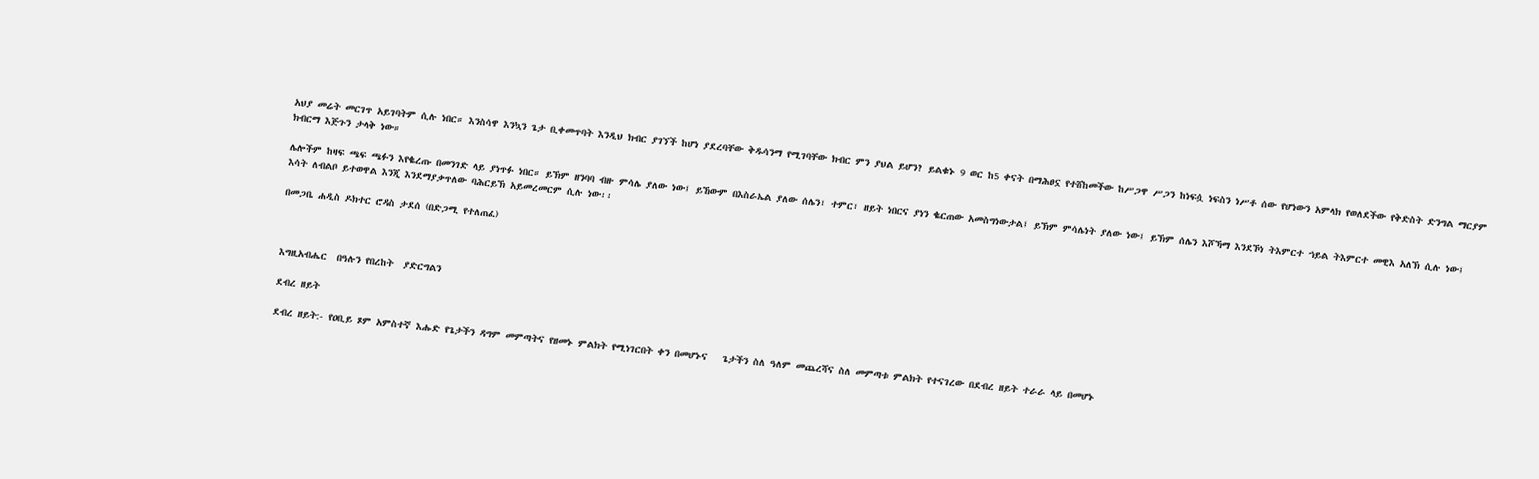አህያ መሬት መርገጥ አይገባትም ሲሉ ነበር። እንስሳዋ እንኳን ጌታ ቢቀመጥባት እንዲህ ክብር ያገኘች ከሆነ ያደረባቸው ቅዱሳንማ የሚገባቸው ክብር ምን ያህል ይሆን? ይልቁኑ 9 ወር ከ5 ቀናት በማሕፀኗ የተሸከመችው ከሥጋዋ ሥጋን ከነፍሷ ነፍስን ነሥቶ ሰው የሆነውን አምላክ የወለደችው የቅድስት ድንግል ማርያም ክብርማ እጅጉን ታላቅ ነው።

ሌሎችም ከዛፍ ጫፍ ጫፉን እየቈረጡ በመንገድ ላይ ያነጥፉ ነበር። ይኽም ዘንባባ ብዙ ምሳሌ ያለው ነው፤ ይኸውም በእስራኤል ያለው ሰሌን፣ ተምር፣ ዘይት ነበርና ያነን ቈርጠው አመስግነውታል፤ ይኽም ምሳሌነት ያለው ነው፤ ይኽም ሰሌን እሾኻማ እንደኾነ ትእምርተ ኀይል ትእምርተ መዊእ አለኽ ሲሉ ነው፤ እሳት ለብልቦ ይተወዋል እንጂ እንደማያቃጥለው ባሕርይኽ አይመረመርም ሲሉ ነው፡፡

በመጋቤ ሐዲስ ዶክተር ሮዳስ ታደሰ (በድጋሚ የተለጠፈ)



እግዚአብሔር  በዓሉን የበረከት  ያድርግልን

ደብረ ዘይት

ደብረ ዘይት:- የዐቢይ ጾም አምስተኛ እሑድ የጌታችን ዳግም መምጣትና የዘመኑ ምልክት የሚነገርበት ቀን በመሆኑና   ጌታችን ስለ ዓለም መጨረሻና ስለ መምጣቱ ምልክት የተናገረው በደብረ ዘይት ተራራ ላይ በመሆኑ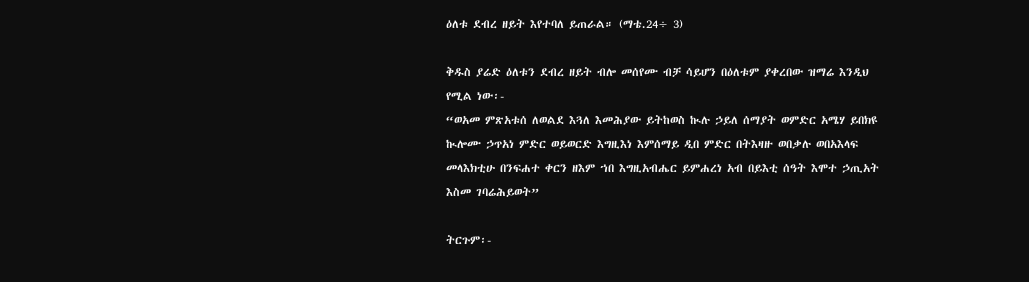ዕለቱ ደብረ ዘይት እየተባለ ይጠራል። (ማቴ.24÷ 3)

ቅዱስ ያሬድ ዕለቱን ደብረ ዘይት ብሎ መሰየሙ ብቻ ሳይሆን በዕለቱም ያቀረበው ዝማሬ እንዲህ የሚል ነው፡-
“ወአመ ምጽአቱሰ ለወልደ እጓለ እመሕያው ይትከወስ ኲሉ ኃይለ ሰማያት ወምድር አሜሃ ይበክዩ ኲሎሙ ኃጥአነ ምድር ወይወርድ እግዚእነ እምሰማይ ዲበ ምድር በትእዛዙ ወበቃሉ ወበአእላፍ መላእክቲሁ በንፍሐተ ቀርን ዘእም ኀበ እግዚአብሔር ይምሐረነ አብ በይእቲ ሰዓት እሞተ ኃጢአት እስመ ገባሬሕይወት”

ትርጉም፡-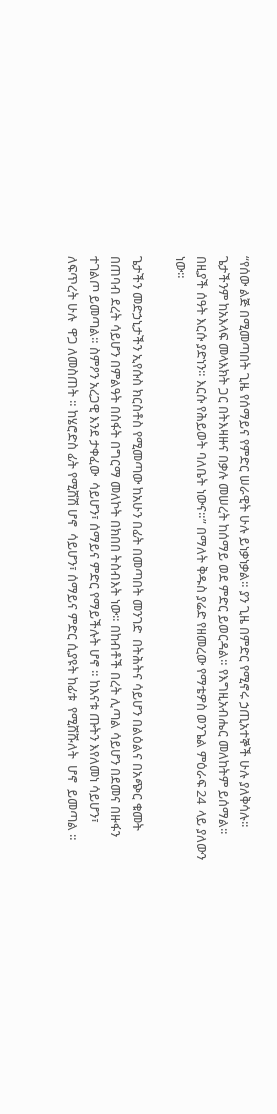“የሰው ልጅ በሚመጣበት ጊዜ የሰማይና የምድር ሠራዊት ሁሉ ይነቃነቃል። ያን ጊዜ በምድር የሚኖሩ ኃጢአተኞች ሁሉ ያለቅሳሉ፡፡ጌታችንም ከአእላፍ መላእክት ጋር በትእዛዙና በቃሉ መሠረት ከሰማይ ወደ ምድር ይወርዳል። የእግዚአብሔር መለከትም ይሰማል፡፡ በዚያች ሰዓት እርሱ ያድነን። እርሱ የሕይወት ባለቤት ነውና።” በማለት ቅዱስ ያሬድ የዘመረው የማቴዎስ ወንጌል ምዕራፍ 24  ላይ ያለውን ነው።

ጌታችን መድኃኒታችን ኢየሱስ ክርስቶስ የሚመጣው ከአሁን በፊት በመጣበት መንገድ  በትሕትና ሳይሆን በልዕልና በአጭር ቁመት በጠባብ ደረት ሳይሆን በምልዓት በስፋት በግርማ መለኮት በክበበ ትስብእት ነው። በከብቶች በረት ሊጣል ሳይሆን በደመና በዙፋን ተገልጦ ይመጣል። ስምዖን አረጋዊ እንደ ታቀፈው  ሳይሆን፣ ሰማይና ምድር የማይችሉት ሆኖ ። ከእናቱ ጡትን እየለመነ ሳይሆን፣ ለፍጥረት ሁሉ  ዋጋ ለመስጠት ። ከሄሮድስ ፊት የሚሸሽ ሆኖ  ሳይሆን፣ ሰማይና ምድር ሲያዩት ከፊቱ  የሚሸሹለት  ሆኖ  ይመጣል ።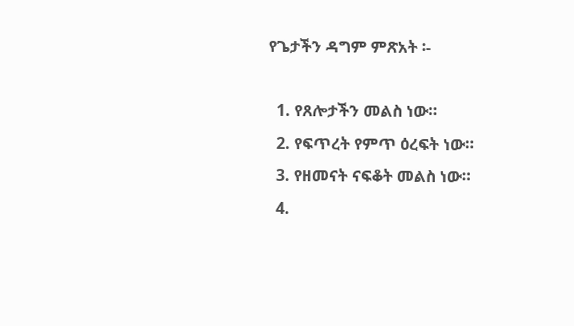የጌታችን ዳግም ምጽአት ፡-

  1. የጸሎታችን መልስ ነው።
  2. የፍጥረት የምጥ ዕረፍት ነው።
  3. የዘመናት ናፍቆት መልስ ነው።
  4.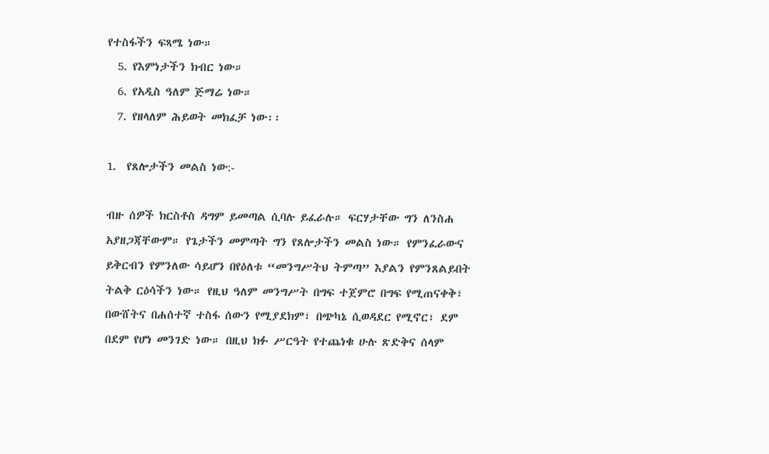የተስፋችን ፍጻሜ ነው።
  5. የእምነታችን ክብር ነው።
  6. የአዲስ ዓለም ጅማሬ ነው።
  7. የዘላለም ሕይወት መክፈቻ ነው፡፡

1.  የጸሎታችን መልስ ነው:-

ብዙ ሰዎች ክርስቶስ ዳግም ይመጣል ሲባሉ ይፈራሉ። ፍርሃታቸው ግን ለንስሐ አያዘጋጃቸውም። የጌታችን መምጣት ግን የጸሎታችን መልስ ነው። የምንፈራውና ይቅርብን የምንለው ሳይሆን በየዕለቱ “መንግሥትህ ትምጣ” እያልን የምንጸልይበት ትልቅ ርዕሳችን ነው። የዚህ ዓለም መንግሥት በግፍ ተጀምሮ በግፍ የሚጠናቀቅ፣ በውሸትና በሐሰተኛ ተስፋ ሰውን የሚያደክም፣ በጭካኔ ሲወዳደር የሚኖር፣ ደም በደም የሆነ መንገድ ነው። በዚህ ክፉ ሥርዓት የተጨነቁ ሁሉ ጽድቅና ሰላም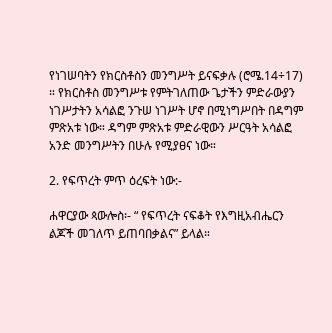የነገሠባትን የክርስቶስን መንግሥት ይናፍቃሉ (ሮሜ.14÷17) ። የክርስቶስ መንግሥቱ የምትገለጠው ጌታችን ምድራውያን ነገሥታትን አሳልፎ ንጉሠ ነገሥት ሆኖ በሚነግሥበት በዳግም ምጽአቱ ነው። ዳግም ምጽአቱ ምድራዊውን ሥርዓት አሳልፎ አንድ መንግሥትን በሁሉ የሚያፀና ነው።

2. የፍጥረት ምጥ ዕረፍት ነው:-

ሐዋርያው ጳውሎስ፡- “ የፍጥረት ናፍቆት የእግዚአብሔርን ልጆች መገለጥ ይጠባበቃልና” ይላል።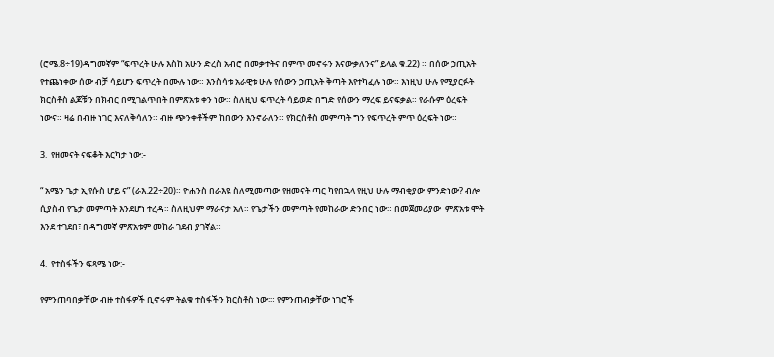(ሮሜ.8÷19)ዳግመኛም “ፍጥረት ሁሉ እስከ አሁን ድረስ አብሮ በመቃተትና በምጥ መኖሩን እናውቃለንና” ይላል ቁ.22) ። በሰው ኃጢአት የተጨነቀው ሰው ብቻ ሳይሆን ፍጥረት በሙሉ ነው። እንስሳቱ አራዊቱ ሁሉ የሰውን ኃጢአት ቅጣት እየተካፈሉ ነው። እነዚህ ሁሉ የሚያርፉት ክርስቶስ ልጆቹን በክብር በሚገልጥበት በምጽአቱ ቀን ነው። ስለዚህ ፍጥረት ሳይወድ በግድ የሰውን ማረፍ ይናፍቃል። የራሱም ዕረፍት ነውና። ዛሬ በብዙ ነገር እናለቅሳለን። ብዙ ጭንቀቶችም ከበውን እንኖራለን። የክርስቶስ መምጣት ግን የፍጥረት ምጥ ዕረፍት ነው።

3.  የዘመናት ናፍቆት እርካታ ነው:-

“ አሜን ጌታ ኢየሱስ ሆይ ና” (ራእ.22÷20)። ዮሐንስ በራእዩ ስለሚመጣው የዘመናት ጣር ካየበኋላ የዚህ ሁሉ ማብቂያው ምንድነው? ብሎ ሲያስብ የጌታ መምጣት እንደሆነ ተረዳ። ስለዚህም ማራናታ አለ። የጌታችን መምጣት የመከራው ድንበር ነው። በመጀመሪያው  ምጽአቱ ሞት እንደ ተገደበ፣ በዳግመኛ ምጽአቱም መከራ ገደብ ያገኛል።

4.  የተስፋችን ፍጻሜ ነው:-

የምንጠባበቃቸው ብዙ ተስፋዎች ቢኖሩም ትልቁ ተስፋችን ክርስቶስ ነው፡። የምንጠብቃቸው ነገሮች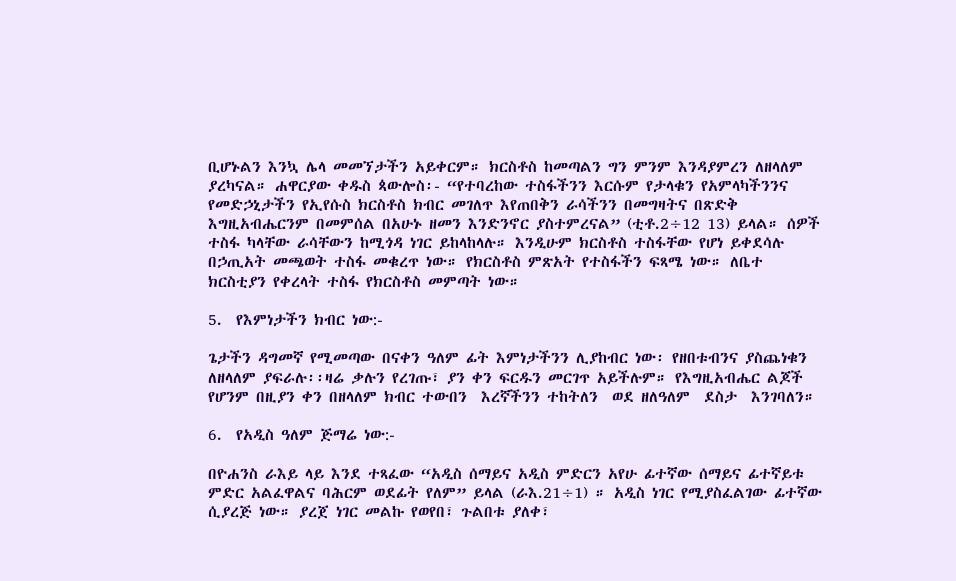ቢሆኑልን እንኳ ሌላ መመኘታችን አይቀርም። ክርስቶስ ከመጣልን ግን ምንም እንዳያምረን ለዘላለም ያረካናል። ሐዋርያው ቀዱስ ጳውሎስ፡- “የተባረከው ተስፋችንን እርሱም የታላቁን የአምላካችንንና የመድኃኒታችን የኢየሱስ ክርስቶስ ክብር መገለጥ እየጠበቅን ራሳችንን በመግዛትና በጽድቅ እግዚአብሔርንም በመምሰል በአሁኑ ዘመን እንድንኖር ያስተምረናል” (ቲቶ.2÷12 13) ይላል። ሰዎች ተስፋ ካላቸው ራሳቸውን ከሚጎዳ ነገር ይከላከላሉ። እንዲሁም ክርስቶስ ተስፋቸው የሆነ ይቀደሳሉ በኃጢአት መጫወት ተስፋ መቁረጥ ነው። የክርስቶስ ምጽአት የተስፋችን ፍጻሜ ነው። ለቤተ ክርስቲያን የቀረላት ተስፋ የክርስቶስ መምጣት ነው።

5.  የእምነታችን ክብር ነው:-

ጌታችን ዳግመኛ የሚመጣው በናቀን ዓለም ፊት እምነታችንን ሊያከብር ነው፡ የዘበቱብንና ያስጨነቁን ለዘላለም ያፍራሉ፡፡ዛሬ ቃሉን የረገጡ፣ ያን ቀን ፍርዱን መርገጥ አይችሉም። የእግዚአብሔር ልጆች የሆንም በዚያን ቀን በዘላለም ክብር ተውበን  እረኛችንን ተከትለን  ወደ ዘለዓለም  ደስታ  እንገባለን።

6.  የአዲስ ዓለም ጅማሬ ነው:-

በዮሐንስ ራእይ ላይ እንደ ተጻፈው “አዲስ ሰማይና አዲስ ምድርን አየሁ ፊተኛው ሰማይና ፊተኛይቱ ምድር አልፈዋልና ባሕርም ወደፊት የለም” ይላል (ራእ.21÷1) ። አዲስ ነገር የሚያስፈልገው ፊተኛው ሲያረጅ ነው። ያረጀ ነገር መልኩ የወየበ፣ ጉልበቱ ያለቀ፣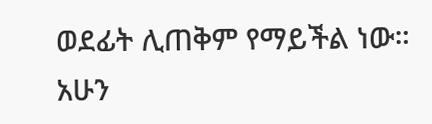ወደፊት ሊጠቅም የማይችል ነው። አሁን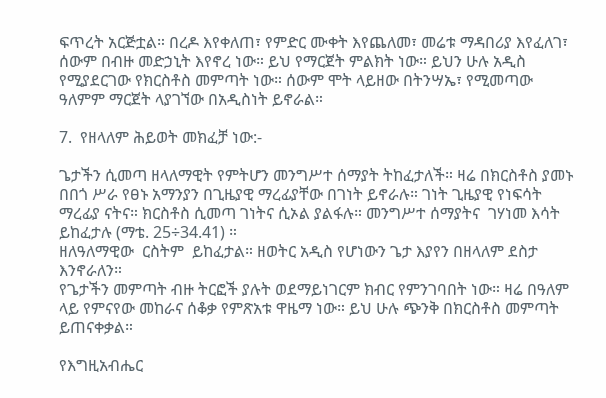ፍጥረት አርጅቷል። በረዶ እየቀለጠ፣ የምድር ሙቀት እየጨለመ፣ መሬቱ ማዳበሪያ እየፈለገ፣ ሰውም በብዙ መድኃኒት እየኖረ ነው። ይህ የማርጀት ምልክት ነው። ይህን ሁሉ አዲስ የሚያደርገው የክርስቶስ መምጣት ነው። ሰውም ሞት ላይዘው በትንሣኤ፣ የሚመጣው ዓለምም ማርጀት ላያገኘው በአዲስነት ይኖራል።

7.  የዘላለም ሕይወት መክፈቻ ነው:-

ጌታችን ሲመጣ ዘላለማዊት የምትሆን መንግሥተ ሰማያት ትከፈታለች። ዛሬ በክርስቶስ ያመኑ በበጎ ሥራ የፀኑ አማንያን በጊዜያዊ ማረፊያቸው በገነት ይኖራሉ። ገነት ጊዜያዊ የነፍሳት ማረፊያ ናትና። ክርስቶስ ሲመጣ ገነትና ሲኦል ያልፋሉ። መንግሥተ ሰማያትና  ገሃነመ እሳት ይከፈታሉ (ማቴ. 25÷34.41) ።
ዘለዓለማዊው  ርስትም  ይከፈታል። ዘወትር አዲስ የሆነውን ጌታ እያየን በዘላለም ደስታ እንኖራለን።
የጌታችን መምጣት ብዙ ትርፎች ያሉት ወደማይነገርም ክብር የምንገባበት ነው። ዛሬ በዓለም ላይ የምናየው መከራና ሰቆቃ የምጽአቱ ዋዜማ ነው። ይህ ሁሉ ጭንቅ በክርስቶስ መምጣት ይጠናቀቃል።

የእግዚአብሔር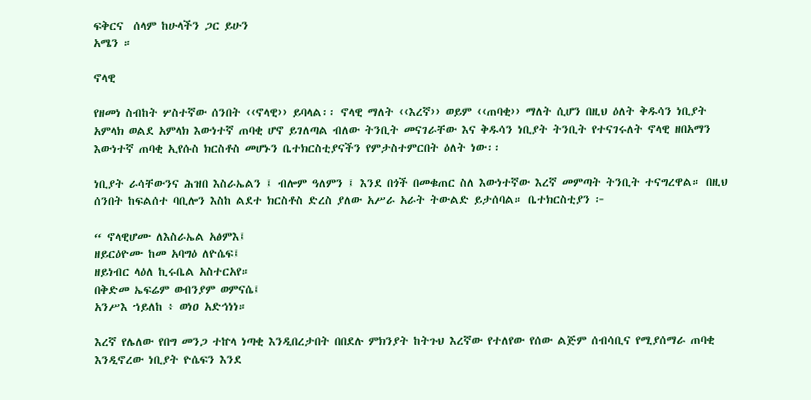ፍቅርና  ሰላም ከሁላችን ጋር ይሁን
አሜን ።

ኖላዊ

የዘመነ ስብከት ሦስተኛው ሰንበት ‹‹ኖላዊ›› ይባላል፡፡ ኖላዊ ማለት ‹‹እረኛ›› ወይም ‹‹ጠባቂ›› ማለት ሲሆን በዚህ ዕለት ቅዱሳን ነቢያት አምላክ ወልደ አምላክ እውነተኛ ጠባቂ ሆኖ ይገለጣል ብለው ትንቢት መናገራቸው እና ቅዱሳን ነቢያት ትንቢት የተናገሩለት ኖላዊ ዘበአማን እውነተኛ ጠባቂ ኢየሱስ ክርስቶስ መሆኑን ቤተክርስቲያናችን የምታስተምርበት ዕለት ነው፡፡

ነቢያት ራሳቸውንና ሕዝበ እስራኤልን ፤ ብሎም ዓለምን ፤ እንደ በጎች በመቁጠር ስለ እውነተኛው እረኛ መምጣት ትንቢት ተናግረዋል። በዚህ ሰንበት ከፍልሰተ ባቢሎን እስከ ልደተ ክርስቶስ ድረስ ያለው አሥራ አራት ትውልድ ይታሰባል። ቤተክርስቲያን ፦

“ ኖላዊሆሙ ለእስራኤል አፅምእ፤
ዘይርዕዮሙ ከመ አባግዕ ለዮሴፍ፤
ዘይነብር ላዕለ ኪሩቤል አስተርአየ።
በቅድመ ኤፍሬም ወብንያም ወምናሴ፤
አንሥእ ኀይለከ ፥ ወነዐ አድኅነነ።

እረኛ የሌለው የበግ መንጋ ተኵላ ነጣቂ እንዲበረታበት በበደሉ ምክንያት ከትጉህ እረኛው የተለየው የሰው ልጅም ሰብሳቢና የሚያሰማራ ጠባቂ እንዲኖረው ነቢያት ዮሴፍን እንደ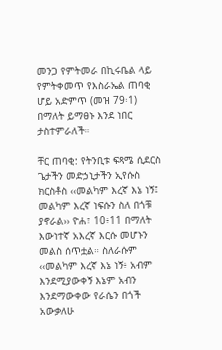መንጋ የምትመራ በኪሩቤል ላይ የምትቀመጥ የእስራኤል ጠባቂ ሆይ አድምጥ (መዝ 79፡1) በማለት ይማፀኑ እንደ ነበር ታስተምራለች።

ቸር ጠባቂ: የትንቢቱ ፍጻሜ ሲደርስ ጌታችን መድኃኒታችን ኢየሱስ ክርስቶስ ‹‹መልካም እረኛ እኔ ነኝ፤ መልካም እረኛ ነፍሱን ስለ በጎቹ ያኖራል›› ዮሐ፣ 10፥11 በማለት እውነተኛ አእረኛ እርሱ መሆኑን መልስ ሰጥቷል። ስለራሱም ‹‹መልካም እረኛ እኔ ነኝ፥ አብም እንደሚያውቀኝ እኔም አብን እንደማውቀው የራሴን በጎች አውቃለሁ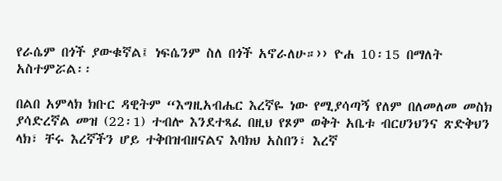የራሴም በጎች ያውቁኛል፤ ነፍሴንም ስለ በጎች አኖራለሁ።›› ዮሐ 10፡15 በማለት አስተምሯል፡፡

በልበ አምላክ ክቡር ዳዊትም “እግዚአብሔር እረኛዬ ነው የሚያሳጣኝ የለም በለመለመ መስክ ያሳድረኛል መዝ (22፡1) ተብሎ እንደተጻፈ በዚህ የጾም ወቅት አቤቱ ብርሀንህንና ጽድቅህን ላክ፣ ቸሩ እረኛችን ሆይ ተቅበዝብዘናልና እባክህ አስበን፣ እረኛ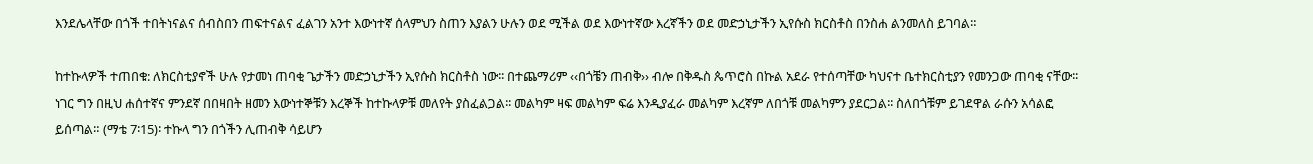እንደሌላቸው በጎች ተበትነናልና ሰብስበን ጠፍተናልና ፈልገን አንተ እውነተኛ ሰላምህን ስጠን እያልን ሁሉን ወደ ሚችል ወደ እውነተኛው እረኛችን ወደ መድኃኒታችን ኢየሱስ ክርስቶስ በንስሐ ልንመለስ ይገባል።

ከተኩላዎች ተጠበቁ: ለክርስቲያኖች ሁሉ የታመነ ጠባቂ ጌታችን መድኃኒታችን ኢየሱስ ክርስቶስ ነው፡፡ በተጨማሪም ‹‹በጎቼን ጠብቅ›› ብሎ በቅዱስ ጴጥሮስ በኩል አደራ የተሰጣቸው ካህናተ ቤተክርስቲያን የመንጋው ጠባቂ ናቸው፡፡ ነገር ግን በዚህ ሐሰተኛና ምንደኛ በበዛበት ዘመን እውነተኞቹን እረኞች ከተኩላዎቹ መለየት ያስፈልጋል፡፡ መልካም ዛፍ መልካም ፍሬ እንዲያፈራ መልካም እረኛም ለበጎቹ መልካምን ያደርጋል፡፡ ስለበጎቹም ይገደዋል ራሱን አሳልፎ ይሰጣል። (ማቴ 7፡15)፡ ተኩላ ግን በጎችን ሊጠብቅ ሳይሆን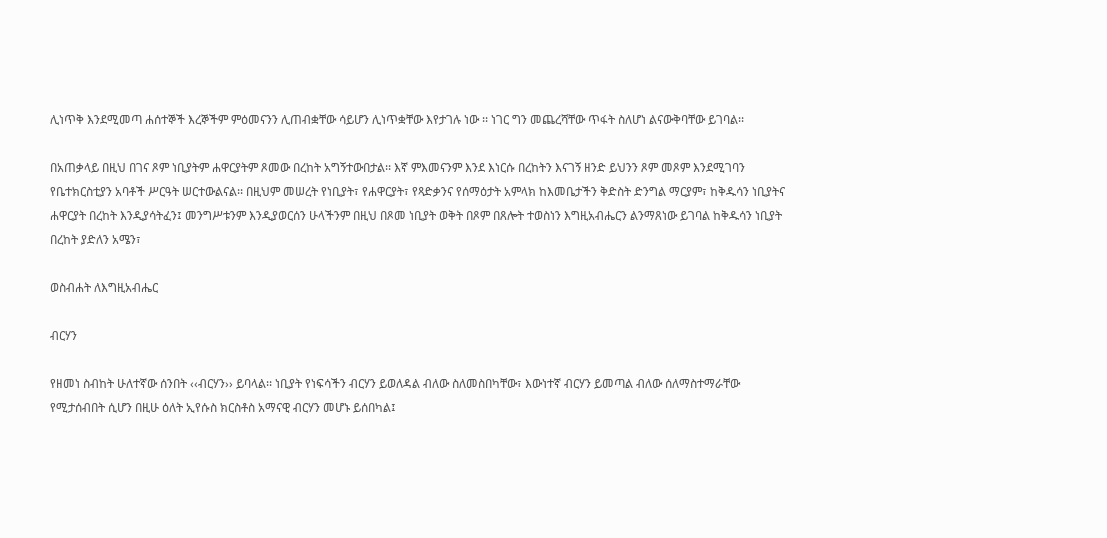ሊነጥቅ እንደሚመጣ ሐሰተኞች እረኞችም ምዕመናንን ሊጠብቋቸው ሳይሆን ሊነጥቋቸው እየታገሉ ነው ፡፡ ነገር ግን መጨረሻቸው ጥፋት ስለሆነ ልናውቅባቸው ይገባል፡፡

በአጠቃላይ በዚህ በገና ጾም ነቢያትም ሐዋርያትም ጾመው በረከት አግኝተውበታል፡፡ እኛ ምእመናንም እንደ እነርሱ በረከትን እናገኝ ዘንድ ይህንን ጾም መጾም እንደሚገባን የቤተክርስቲያን አባቶች ሥርዓት ሠርተውልናል፡፡ በዚህም መሠረት የነቢያት፣ የሐዋርያት፣ የጻድቃንና የሰማዕታት አምላክ ከእመቤታችን ቅድስት ድንግል ማርያም፣ ከቅዱሳን ነቢያትና ሐዋርያት በረከት እንዲያሳትፈን፤ መንግሥቱንም እንዲያወርሰን ሁላችንም በዚህ በጾመ ነቢያት ወቅት በጾም በጸሎት ተወስነን እግዚአብሔርን ልንማጸነው ይገባል ከቅዱሳን ነቢያት በረከት ያድለን አሜን፣

ወስብሐት ለእግዚአብሔር

ብርሃን

የዘመነ ስብከት ሁለተኛው ሰንበት ‹‹ብርሃን›› ይባላል፡፡ ነቢያት የነፍሳችን ብርሃን ይወለዳል ብለው ስለመስበካቸው፣ እውነተኛ ብርሃን ይመጣል ብለው ሰለማስተማራቸው የሚታሰብበት ሲሆን በዚሁ ዕለት ኢየሱስ ክርስቶስ አማናዊ ብርሃን መሆኑ ይሰበካል፤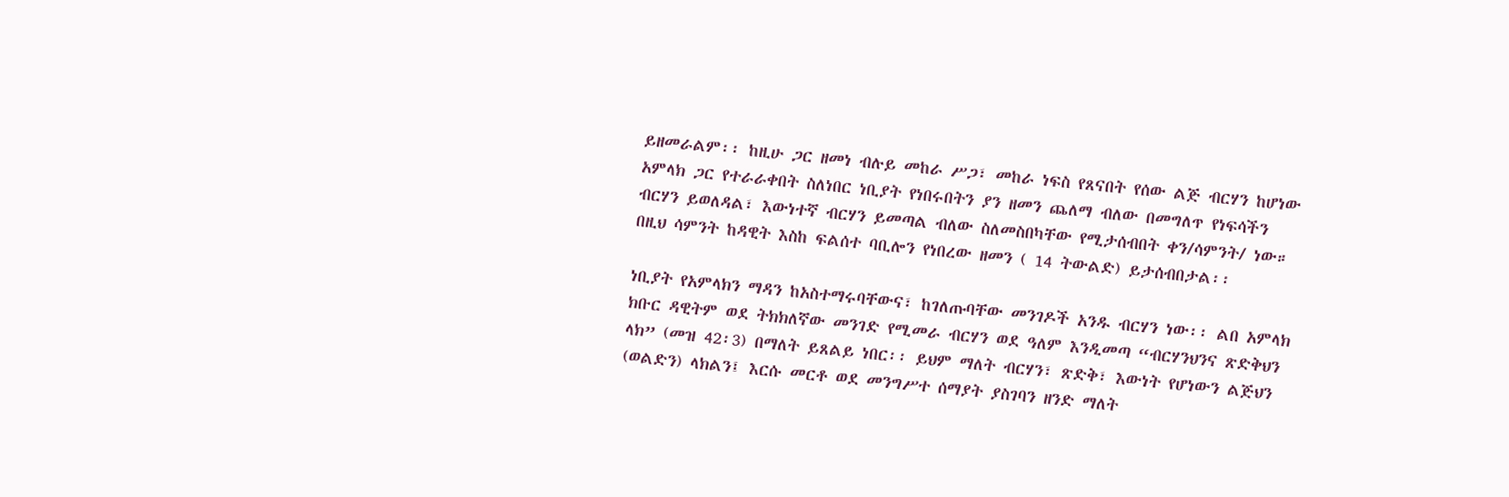ይዘመራልም፡፡ ከዚሁ ጋር ዘመነ ብሉይ መከራ ሥጋ፣ መከራ ነፍስ የጸናበት የሰው ልጅ ብርሃን ከሆነው አምላክ ጋር የተራራቀበት ስለነበር ነቢያት የነበሩበትን ያን ዘመን ጨለማ ብለው በመግለጥ የነፍሳችን ብርሃን ይወለዳል፣ እውነተኛ ብርሃን ይመጣል ብለው ስለመስበካቸው የሚታሰብበት ቀን/ሳምንት/ ነው። በዚህ ሳምንት ከዳዊት እስከ ፍልሰተ ባቢሎን የነበረው ዘመን ( 14 ትውልድ) ይታሰብበታል፡፡

ነቢያት የአምላክን ማዳን ከአስተማሩባቸውና፣ ከገለጡባቸው መንገዶች አንዱ ብርሃን ነው፡፡ ልበ አምላክ ክቡር ዳዊትም ወደ ትክክለኛው መንገድ የሚመራ ብርሃን ወደ ዓለም እንዲመጣ “ብርሃንህንና ጽድቅህን ላክ” (መዝ 42፡3) በማለት ይጸልይ ነበር፡፡ ይህም ማለት ብርሃን፣ ጽድቅ፣ እውነት የሆነውን ልጅህን (ወልድን) ላክልን፤ እርሱ መርቶ ወደ መንግሥተ ሰማያት ያስገባን ዘንድ ማለት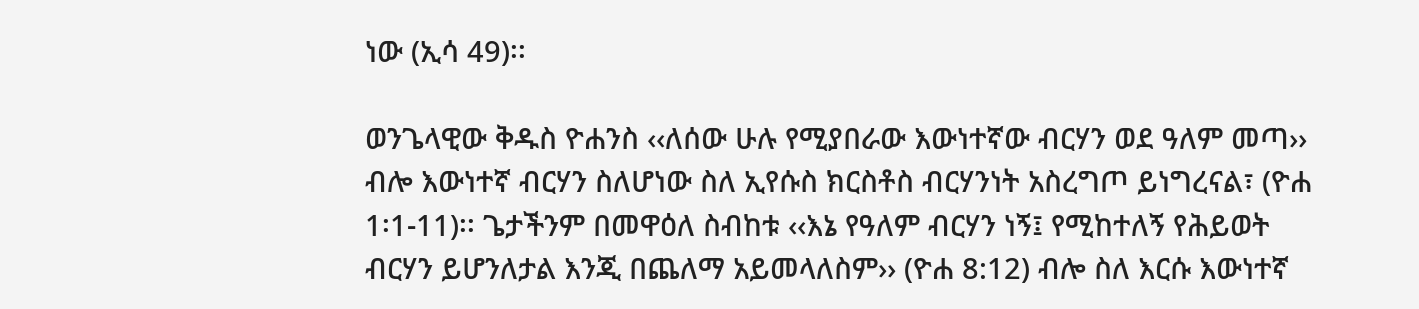ነው (ኢሳ 49)፡፡

ወንጌላዊው ቅዱስ ዮሐንስ ‹‹ለሰው ሁሉ የሚያበራው እውነተኛው ብርሃን ወደ ዓለም መጣ›› ብሎ እውነተኛ ብርሃን ስለሆነው ስለ ኢየሱስ ክርስቶስ ብርሃንነት አስረግጦ ይነግረናል፣ (ዮሐ 1፡1-11)፡፡ ጌታችንም በመዋዕለ ስብከቱ ‹‹እኔ የዓለም ብርሃን ነኝ፤ የሚከተለኝ የሕይወት ብርሃን ይሆንለታል እንጂ በጨለማ አይመላለስም›› (ዮሐ 8:12) ብሎ ስለ እርሱ እውነተኛ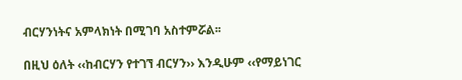ብርሃንነትና አምላክነት በሚገባ አስተምሯል፡፡

በዚህ ዕለት ‹‹ከብርሃን የተገኘ ብርሃን›› እንዲሁም ‹‹የማይነገር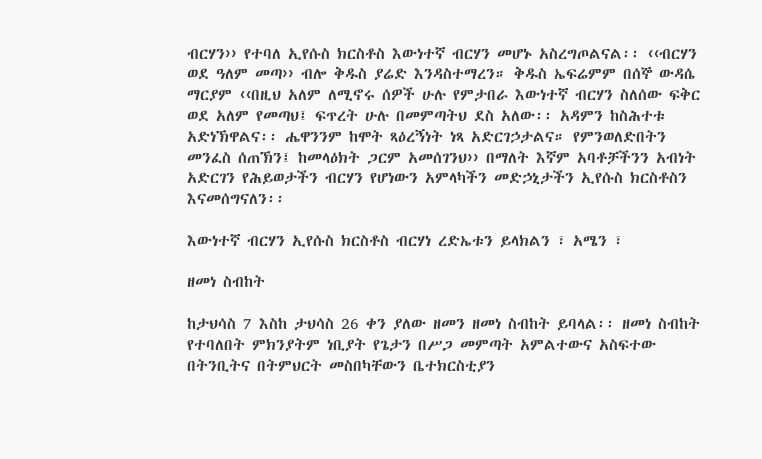ብርሃን›› የተባለ ኢየሱስ ክርስቶስ እውነተኛ ብርሃን መሆኑ አስረግጦልናል፡፡ ‹‹ብርሃን ወደ ዓለም መጣ›› ብሎ ቅዱስ ያሬድ እንዳስተማረን። ቅዱስ ኤፍሬምም በሰኞ ውዳሴ ማርያም ‹‹በዚህ አለም ለሚኖሩ ሰዎች ሁሉ የምታበራ እውነተኛ ብርሃን ስለሰው ፍቅር ወደ አለም የመጣህ፤ ፍጥረት ሁሉ በመምጣትህ ደስ አለው፡፡ አዳምን ከስሕተቱ አድነኽዋልና፡፡ ሔዋንንም ከሞት ጻዕረኝነት ነጻ አድርገኃታልና። የምንወለድበትን መንፈስ ሰጠኽን፤ ከመላዕክት ጋርም አመሰገንህ›› በማለት እኛም አባቶቻችንን አብነት አድርገን የሕይወታችን ብርሃን የሆነውን አምላካችን መድኃኒታችን ኢየሱስ ክርስቶስን እናመሰግናለን፡፡

እውነተኛ ብርሃን ኢየሱስ ክርስቶስ ብርሃነ ረድኤቱን ይላክልን ፣ አሜን ፣

ዘመነ ስብከት

ከታህሳስ 7 እስከ ታህሳስ 26 ቀን ያለው ዘመን ዘመነ ስብከት ይባላል፡፡ ዘመነ ስብከት የተባለበት ምክንያትም ነቢያት የጌታን በሥጋ መምጣት አምልተውና አስፍተው በትንቢትና በትምህርት መስበካቸውን ቤተክርስቲያን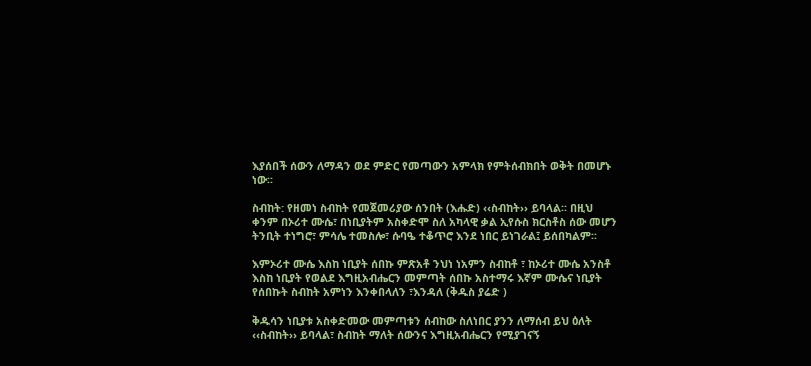እያሰበች ሰውን ለማዳን ወደ ምድር የመጣውን አምላክ የምትሰብክበት ወቅት በመሆኑ ነው፡፡

ስብከት: የዘመነ ስብከት የመጀመሪያው ሰንበት (እሑድ) ‹‹ስብከት›› ይባላል፡፡ በዚህ ቀንም በኦሪተ ሙሴ፣ በነቢያትም አስቀድሞ ስለ አካላዊ ቃል ኢየሱስ ክርስቶስ ሰው መሆን ትንቢት ተነግሮ፣ ምሳሌ ተመስሎ፣ ሱባዔ ተቆጥሮ እንደ ነበር ይነገራል፤ ይሰበካልም፡፡

እምኦሪተ ሙሴ እስከ ነቢያት ሰበኩ ምጽአቶ ንህነ ነአምን ስብከቶ ፣ ከኦሪተ ሙሴ አንስቶ እስከ ነቢያት የወልደ እግዚአብሔርን መምጣት ሰበኩ አስተማሩ እኛም ሙሴና ነቢያት የሰበኩት ስብከት አምነን እንቀበላለን ፣እንዳለ (ቅዱስ ያሬድ )

ቅዱሳን ነቢያቱ አስቀድመው መምጣቱን ሰብከው ስለነበር ያንን ለማሰብ ይህ ዕለት ‹‹ስብከት›› ይባላል፣ ስብከት ማለት ሰውንና እግዚአብሔርን የሚያገናኝ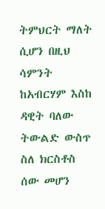ትምህርት ማለት ሲሆን በዚህ ሳምንት ከአብርሃም እስከ ዳዊት ባለው ትውልድ ውስጥ ስለ ክርስቶስ ሰው መሆን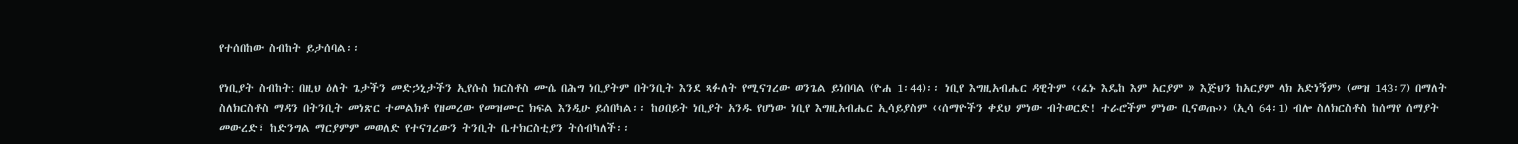የተሰበከው ስብከት ይታሰባል፡፡

የነቢያት ስብከት: በዚህ ዕለት ጌታችን መድኃኒታችን ኢየሱስ ክርስቶስ ሙሴ በሕግ ነቢያትም በትንቢት እንደ ጻፉለት የሚናገረው ወንጌል ይነበባል (ዮሐ 1፡44)፡፡ ነቢየ እግዚአብሔር ዳዊትም ‹‹ፈኑ እዴከ እም አርያም » እጅህን ከአርያም ላክ አድነኝም› (መዝ 143፡7) በማለት ስለክርስቶስ ማዳን በትንቢት መነጽር ተመልክቶ የዘመረው የመዝሙር ክፍል እንዲሁ ይሰበካል፡፡ ከዐበይት ነቢያት አንዱ የሆነው ነቢየ እግዚአብሔር ኢሳይያስም ‹‹ሰማዮችን ቀደህ ምነው ብትወርድ! ተራሮችም ምነው ቢናወጡ›› (ኢሳ 64፡1) ብሎ ስለክርስቶስ ከሰማየ ሰማያት መውረድ፣ ከድንግል ማርያምም መወለድ የተናገረውን ትንቢት ቤተክርስቲያን ትሰብካለች፡፡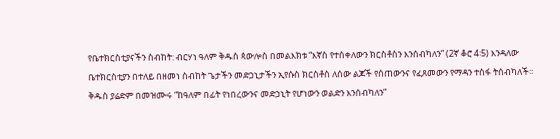የቤተክርስቲያናችን ስብከት: ብርሃነ ዓለም ቅዱስ ጳውሎስ በመልእክቱ “እኛስ የተሰቀለውን ክርስቶስን እንሰብካለን” (2ኛ ቆሮ 4፡5) እንዳለው ቤተክርስቲያን በተለይ በዘመነ ስብከት ጌታችን መድኃኒታችን ኢየሱስ ክርስቶስ ለሰው ልጆች የሰጠውንና የፈጸመውን የማዳን ተስፋ ትሰብካለች፡፡ ቅዱስ ያሬድም በመዝሙሩ “ከዓለም በፊት የነበረውንና መድኃኒት የሆነውን ወልድን እንሰብካለን”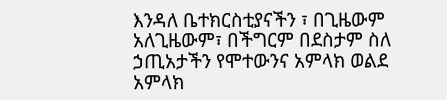እንዳለ ቤተክርስቲያናችን ፣ በጊዜውም አለጊዜውም፣ በችግርም በደስታም ስለ ኃጢአታችን የሞተውንና አምላክ ወልደ አምላክ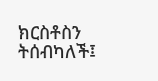ክርስቶስን ትሰብካለች፤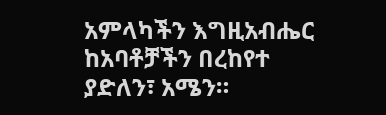አምላካችን እግዚአብሔር ከአባቶቻችን በረከየተ ያድለን፣ አሜን።